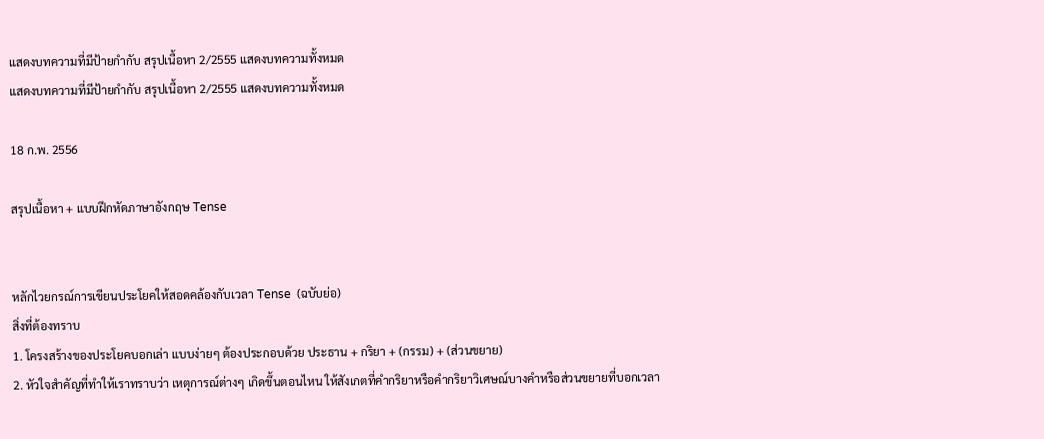แสดงบทความที่มีป้ายกำกับ สรุปเนื้อหา 2/2555 แสดงบทความทั้งหมด
แสดงบทความที่มีป้ายกำกับ สรุปเนื้อหา 2/2555 แสดงบทความทั้งหมด

18 ก.พ. 2556

สรุปเนื้อหา + แบบฝึกหัดภาษาอังกฤษ Tense


หลักไวยกรณ์การเขียนประโยคให้สอดคล้องกับเวลา Tense  (ฉบับย่อ)
สิ่งที่ต้องทราบ
1. โครงสร้างของประโยคบอกเล่า แบบง่ายๆ ต้องประกอบด้วย ประธาน + กริยา + (กรรม) + (ส่วนขยาย)
2. หัวใจสำคัญที่ทำให้เราทราบว่า เหตุการณ์ต่างๆ เกิดขึ้นตอนไหน ให้สังเกตที่คำกริยาหรือคำกริยาวิเศษณ์บางคำหรือส่วนขยายที่บอกเวลา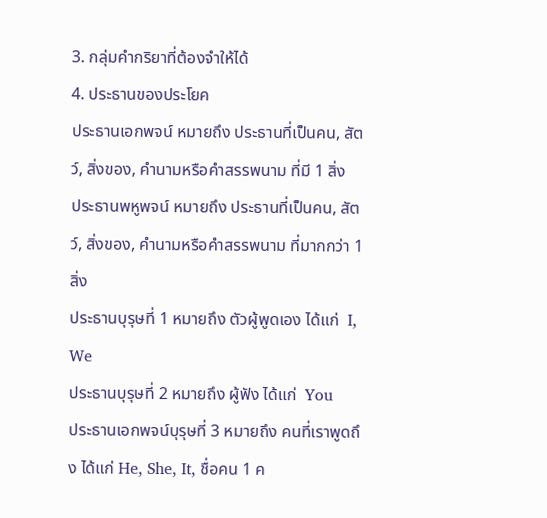3. กลุ่มคำกริยาที่ต้องจำให้ได้
4. ประธานของประโยค
ประธานเอกพจน์ หมายถึง ประธานที่เป็นคน, สัตว์, สิ่งของ, คำนามหรือคำสรรพนาม ที่มี 1 สิ่ง
ประธานพหูพจน์ หมายถึง ประธานที่เป็นคน, สัตว์, สิ่งของ, คำนามหรือคำสรรพนาม ที่มากกว่า 1  สิ่ง
ประธานบุรุษที่ 1 หมายถึง ตัวผู้พูดเอง ได้แก่  I, We
ประธานบุรุษที่ 2 หมายถึง ผู้ฟัง ได้แก่  You
ประธานเอกพจน์บุรุษที่ 3 หมายถึง คนที่เราพูดถึง ได้แก่ He, She, It, ชื่อคน 1 ค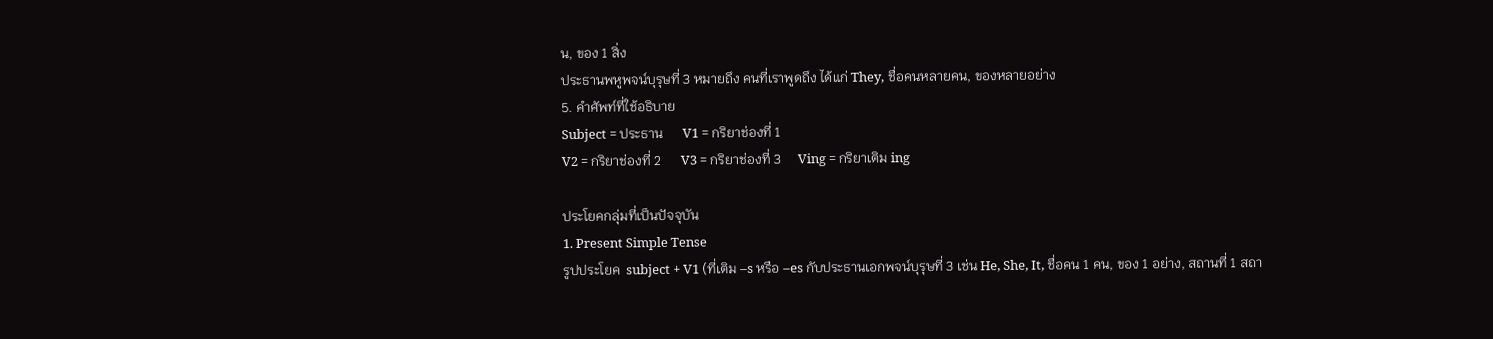น, ของ 1 สิ่ง
ประธานพหูพจน์บุรุษที่ 3 หมายถึง คนที่เราพูดถึง ได้แก่ They, ชื่อคนหลายคน, ของหลายอย่าง
5. คำศัพท์ที่ใช้อธิบาย
Subject = ประธาน      V1 = กริยาช่องที่ 1
V2 = กริยาช่องที่ 2      V3 = กริยาช่องที่ 3     Ving = กริยาเติม ing

ประโยคกลุ่มที่เป็นปัจจุบัน
1. Present Simple Tense
รูปประโยค  subject + V1 (ที่เติม –s หรือ –es กับประธานเอกพจน์บุรุษที่ 3 เช่น He, She, It, ชื่อคน 1 คน, ของ 1 อย่าง, สถานที่ 1 สถา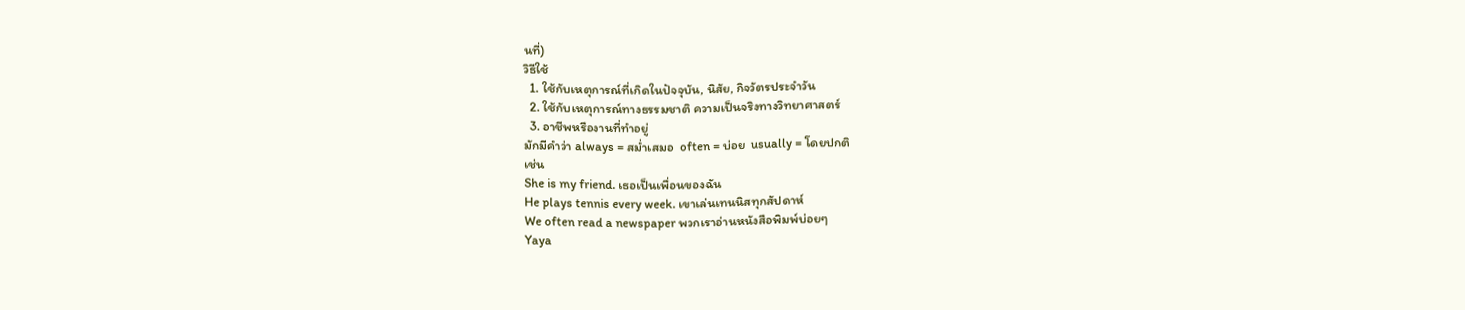นที่)
วิธีใช้
  1. ใช้กับเหตุการณ์ที่เกิดในปัจจุบัน, นิสัย, กิจวัตรประจำวัน
  2. ใช้กับเหตุการณ์ทางธรรมชาติ ความเป็นจริงทางวิทยาศาสตร์
  3. อาชีพหรืองานที่ทำอยู่
มักมีคำว่า always = สม่ำเสมอ  often = บ่อย  usually = โดยปกติ
เช่น
She is my friend. เธอเป็นเพื่อนของฉัน
He plays tennis every week. เขาเล่นเทนนิสทุกสัปดาห์
We often read a newspaper พวกเราอ่านหนังสือพิมพ์บ่อยๆ
Yaya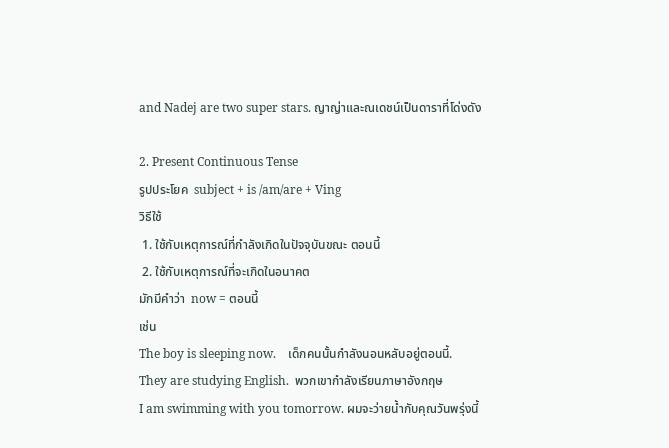and Nadej are two super stars. ญาญ่าและณเดชน์เป็นดาราที่โด่งดัง

2. Present Continuous Tense
รูปประโยค  subject + is /am/are + Ving
วิธีใช้
 1. ใช้กับเหตุการณ์ที่กำลังเกิดในปัจจุบันขณะ ตอนนี้
 2. ใช้กับเหตุการณ์ที่จะเกิดในอนาคต
มักมีคำว่า  now = ตอนนี้
เช่น
The boy is sleeping now.    เด็กคนนั้นกำลังนอนหลับอยู่ตอนนี้.
They are studying English.  พวกเขากำลังเรียนภาษาอังกฤษ
I am swimming with you tomorrow. ผมจะว่ายน้ำกับคุณวันพรุ่งนี้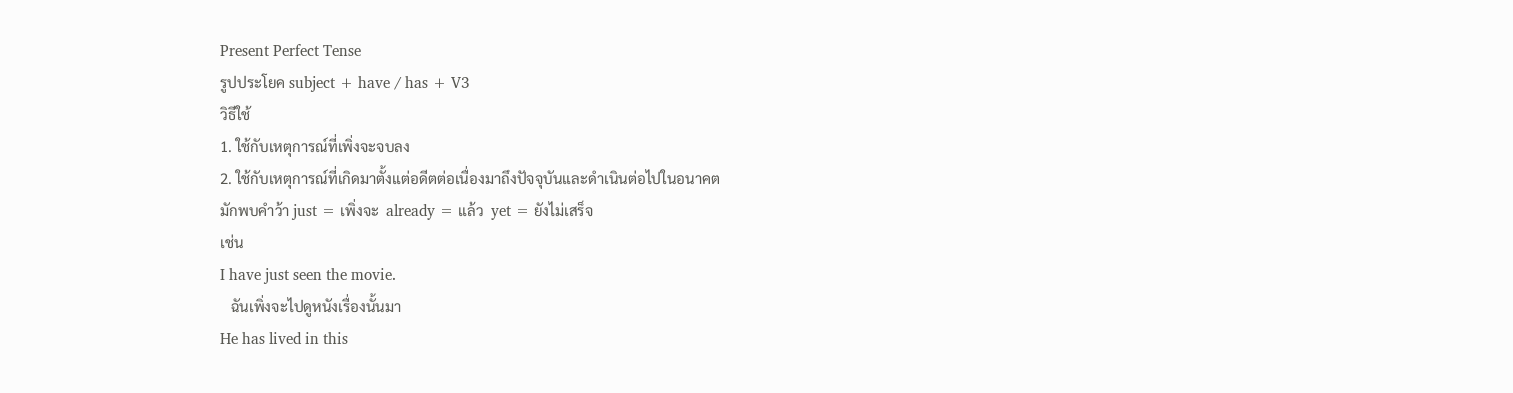Present Perfect Tense
รูปประโยค subject + have / has + V3
วิธีใช้
1. ใช้กับเหตุการณ์ที่เพิ่งจะจบลง
2. ใช้กับเหตุการณ์ที่เกิดมาตั้งแต่อดีตต่อเนื่องมาถึงปัจจุบันและดำเนินต่อไปในอนาคต
มักพบคำว้า just = เพิ่งจะ  already = แล้ว  yet = ยังไม่เสร็จ
เช่น
I have just seen the movie.
   ฉันเพิ่งจะไปดูหนังเรื่องนั้นมา
He has lived in this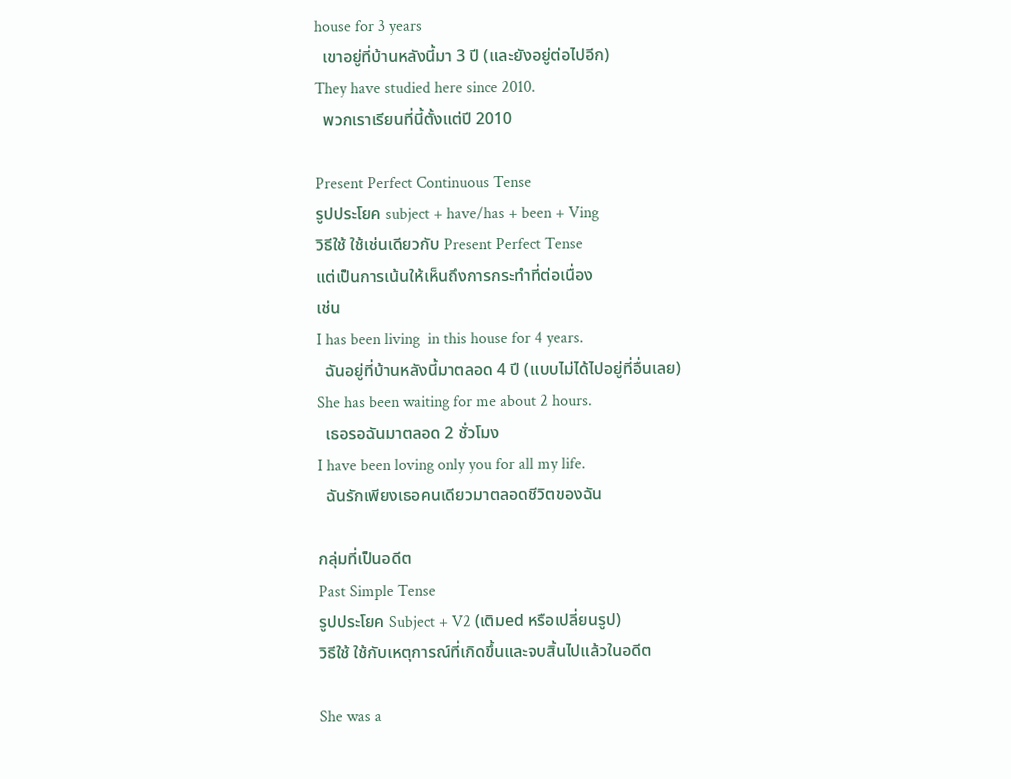house for 3 years
  เขาอยู่ที่บ้านหลังนี้มา 3 ปี (และยังอยู่ต่อไปอีก)
They have studied here since 2010.
  พวกเราเรียนที่นี้ตั้งแต่ปี 2010

Present Perfect Continuous Tense
รูปประโยค subject + have/has + been + Ving
วิธีใช้ ใช้เช่นเดียวกับ Present Perfect Tense
แต่เป็นการเน้นให้เห็นถึงการกระทำที่ต่อเนื่อง
เช่น
I has been living  in this house for 4 years.
  ฉันอยู่ที่บ้านหลังนี้มาตลอด 4 ปี (แบบไม่ได้ไปอยู่ที่อื่นเลย)
She has been waiting for me about 2 hours.
  เธอรอฉันมาตลอด 2 ชั่วโมง
I have been loving only you for all my life.
  ฉันรักเพียงเธอคนเดียวมาตลอดชีวิตของฉัน

กลุ่มที่เป็นอดีต
Past Simple Tense
รูปประโยค Subject + V2 (เติมed หรือเปลี่ยนรูป)
วิธีใช้ ใช้กับเหตุการณ์ที่เกิดขึ้นและจบสิ้นไปแล้วในอดีต

She was a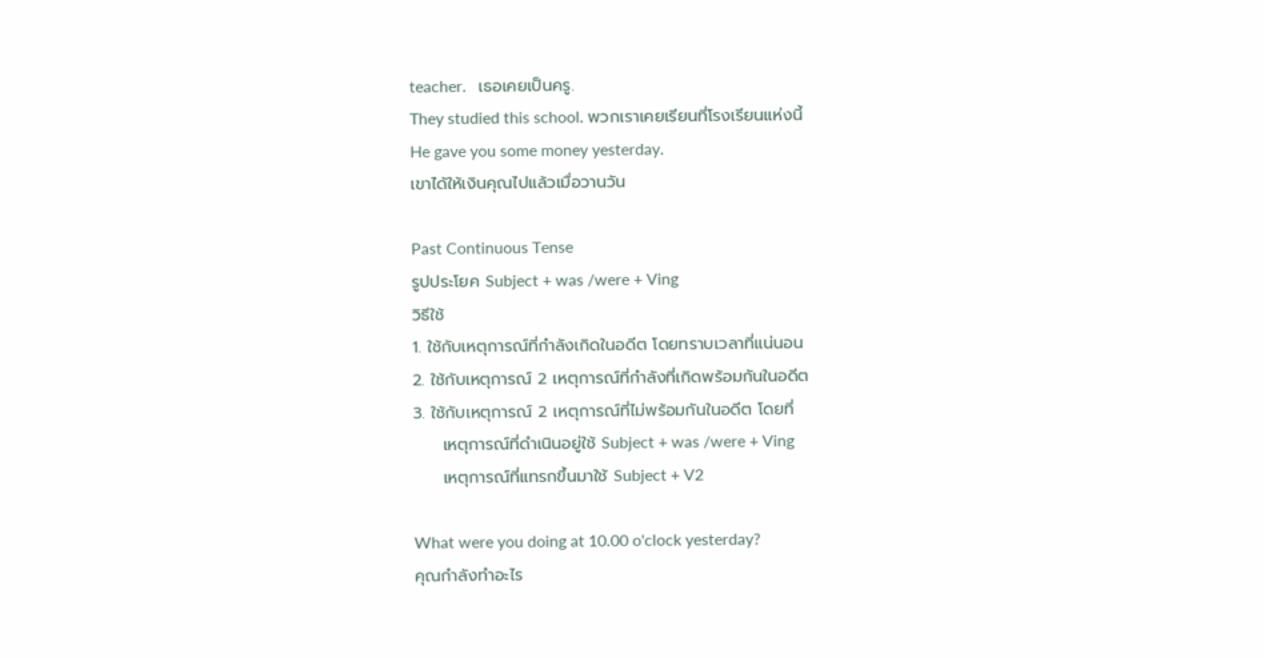teacher.   เธอเคยเป็นครู.
They studied this school. พวกเราเคยเรียนที่โรงเรียนแห่งนี้
He gave you some money yesterday.
เขาได้ให้เงินคุณไปแล้วเมื่อวานวัน

Past Continuous Tense
รูปประโยค Subject + was /were + Ving
วิธีใช้
1. ใช้กับเหตุการณ์ที่กำลังเกิดในอดีต โดยทราบเวลาที่แน่นอน
2. ใช้กับเหตุการณ์ 2 เหตุการณ์ที่กำลังที่เกิดพร้อมกันในอดีต
3. ใช้กับเหตุการณ์ 2 เหตุการณ์ที่ไม่พร้อมกันในอดีต โดยที่
     เหตุการณ์ที่ดำเนินอยู่ใช้ Subject + was /were + Ving
     เหตุการณ์ที่แทรกขึ้นมาใช้ Subject + V2

What were you doing at 10.00 o'clock yesterday?
คุณกำลังทำอะไร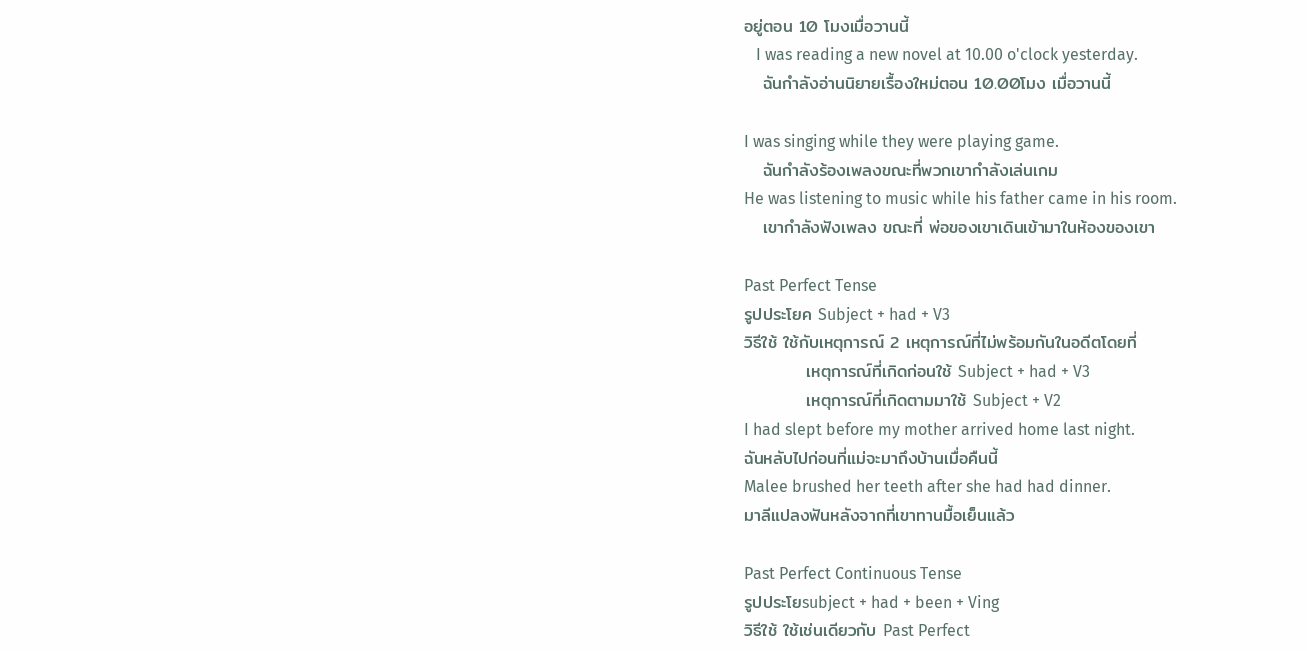อยู่ตอน 10 โมงเมื่อวานนี้
   I was reading a new novel at 10.00 o'clock yesterday.
   ฉันกำลังอ่านนิยายเรื้องใหม่ตอน 10.00โมง เมื่อวานนี้

I was singing while they were playing game.
   ฉันกำลังร้องเพลงขณะที่พวกเขากำลังเล่นเกม
He was listening to music while his father came in his room.
   เขากำลังฟังเพลง ขณะที่ พ่อของเขาเดินเข้ามาในห้องของเขา

Past Perfect Tense
รูปประโยค Subject + had + V3
วิธีใช้ ใช้กับเหตุการณ์ 2 เหตุการณ์ที่ไม่พร้อมกันในอดีตโดยที่
          เหตุการณ์ที่เกิดก่อนใช้ Subject + had + V3
          เหตุการณ์ที่เกิดตามมาใช้ Subject + V2
I had slept before my mother arrived home last night.
ฉันหลับไปก่อนที่แม่จะมาถึงบ้านเมื่อคืนนี้
Malee brushed her teeth after she had had dinner.
มาลีแปลงฟันหลังจากที่เขาทานมื้อเย็นแล้ว

Past Perfect Continuous Tense
รูปประโยsubject + had + been + Ving
วิธีใช้ ใช้เช่นเดียวกับ Past Perfect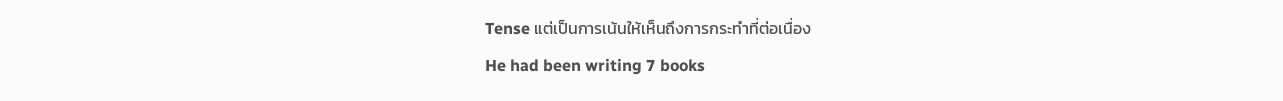Tense แต่เป็นการเน้นให้เห็นถึงการกระทำที่ต่อเนื่อง
He had been writing 7 books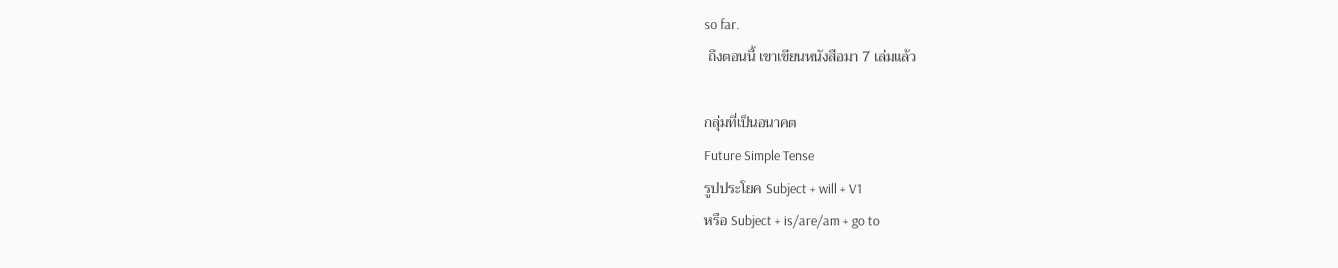so far.
 ถึงตอนนี้ เขาเขียนหนังสือมา 7 เล่มแล้ว

กลุ่มที่เป็นอนาคต
Future Simple Tense
รูปประโยค Subject + will + V1
หรือ Subject + is/are/am + go to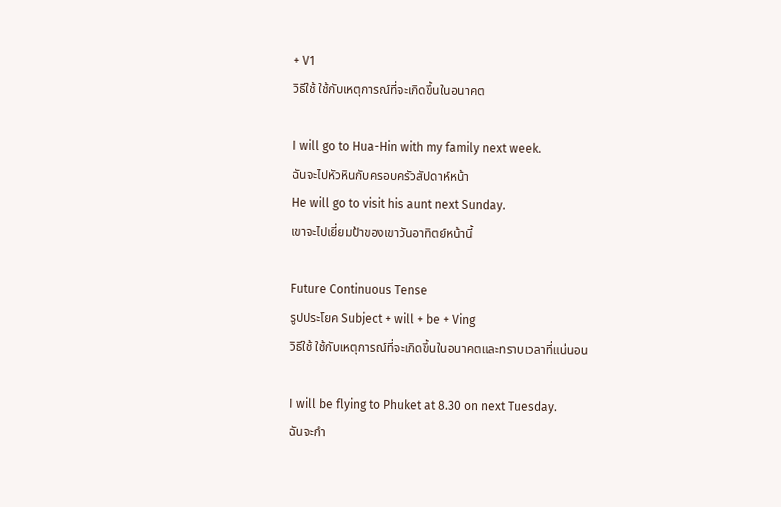+ V1
วิธีใช้ ใช้กับเหตุการณ์ที่จะเกิดขึ้นในอนาคต

I will go to Hua-Hin with my family next week.
ฉันจะไปหัวหินกับครอบครัวสัปดาห์หน้า
He will go to visit his aunt next Sunday.
เขาจะไปเยี่ยมป้าของเขาวันอาทิตย์หน้านี้

Future Continuous Tense
รูปประโยค Subject + will + be + Ving
วิธีใช้ ใช้กับเหตุการณ์ที่จะเกิดขึ้นในอนาคตและทราบเวลาที่แน่นอน

I will be flying to Phuket at 8.30 on next Tuesday.
ฉันจะกำ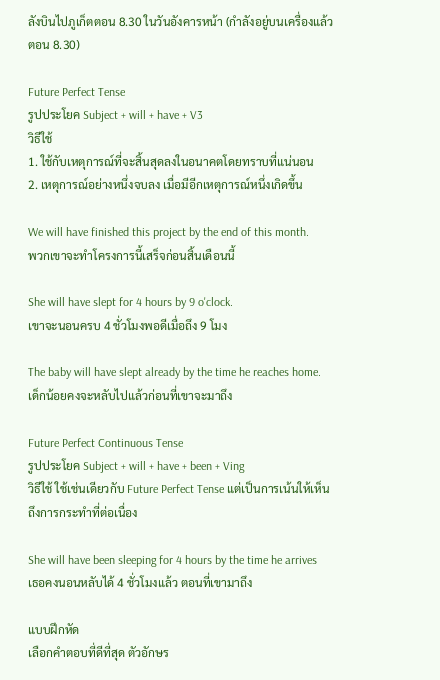ลังบินไปภูเก็ตตอน 8.30 ในวันอังคารหน้า (กำลังอยู่บนเครื่องแล้วตอน 8.30)

Future Perfect Tense
รูปประโยค Subject + will + have + V3
วิธีใช้
1. ใช้กับเหตุการณ์ที่จะสิ้นสุดลงในอนาคตโดยทราบที่แน่นอน
2. เหตุการณ์อย่างหนึ่งจบลง เมื่อมีอีกเหตุการณ์หนึ่งเกิดขึ้น

We will have finished this project by the end of this month.
พวกเขาจะทำโครงการนี้เสร็จก่อนสิ้นเดือนนี้

She will have slept for 4 hours by 9 o'clock.
เขาจะนอนครบ 4 ชั่วโมงพอดีเมื่อถึง 9 โมง

The baby will have slept already by the time he reaches home.
เด็กน้อยคงจะหลับไปแล้วก่อนที่เขาจะมาถึง

Future Perfect Continuous Tense
รูปประโยค Subject + will + have + been + Ving
วิธีใช้ ใช้เช่นเดียวกับ Future Perfect Tense แต่เป็นการเน้นให้เห็นถึงการกระทำที่ต่อเนื่อง

She will have been sleeping for 4 hours by the time he arrives
เธอคงนอนหลับได้ 4 ชั่วโมงแล้ว ตอนที่เขามาถึง

แบบฝึกหัด
เลือกคำตอบที่ดีที่สุด ตัวอักษร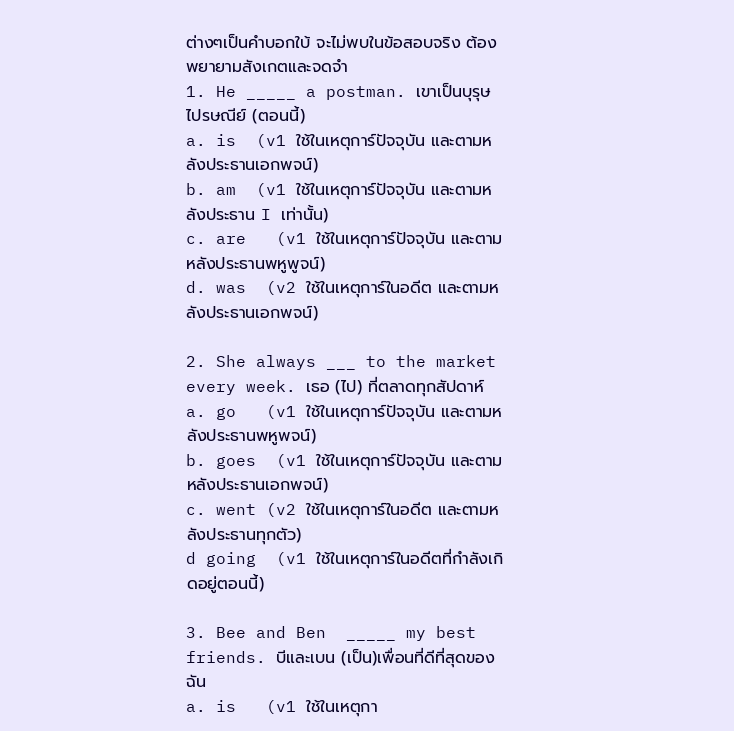ต่างๆเป็นคำบอกใบ้ จะไม่พบในข้อสอบจริง ต้องพยายามสังเกตและจดจำ
1. He _____ a postman. เขาเป็นบุรุษไปรษณีย์ (ตอนนี้)
a. is  (v1 ใช้ในเหตุการ์ปัจจุบัน และตามหลังประธานเอกพจน์)
b. am  (v1 ใช้ในเหตุการ์ปัจจุบัน และตามหลังประธาน I เท่านั้น)
c. are   (v1 ใช้ในเหตุการ์ปัจจุบัน และตามหลังประธานพหูพูจน์)
d. was  (v2 ใช้ในเหตุการ์ในอดีต และตามหลังประธานเอกพจน์)

2. She always ___ to the market every week. เธอ (ไป) ที่ตลาดทุกสัปดาห์
a. go   (v1 ใช้ในเหตุการ์ปัจจุบัน และตามหลังประธานพหูพจน์)
b. goes  (v1 ใช้ในเหตุการ์ปัจจุบัน และตามหลังประธานเอกพจน์)
c. went (v2 ใช้ในเหตุการ์ในอดีต และตามหลังประธานทุกตัว)
d going  (v1 ใช้ในเหตุการ์ในอดีตที่กำลังเกิดอยู่ตอนนี้)

3. Bee and Ben  _____ my best friends. บีและเบน (เป็น)เพื่อนที่ดีที่สุดของฉัน
a. is   (v1 ใช้ในเหตุกา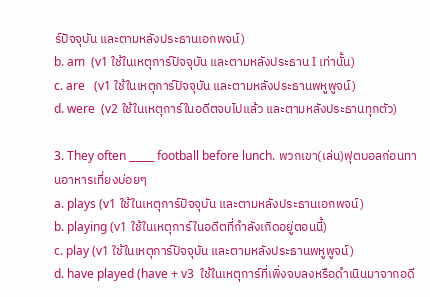ร์ปัจจุบัน และตามหลังประธานเอกพจน์)
b. am  (v1 ใช้ในเหตุการ์ปัจจุบัน และตามหลังประธาน I เท่านั้น)
c. are   (v1 ใช้ในเหตุการ์ปัจจุบัน และตามหลังประธานพหูพูจน์)
d. were  (v2 ใช้ในเหตุการ์ในอดีตจบไปแล้ว และตามหลังประธานทุกตัว)

3. They often _____ football before lunch. พวกเขา(เล่น)ฟุตบอลก่อนทานอาหารเที่ยงบ่อยๆ
a. plays (v1 ใช้ในเหตุการ์ปัจจุบัน และตามหลังประธานเอกพจน์)
b. playing (v1 ใช้ในเหตุการ์ในอดีตที่กำลังเกิดอยู่ตอนนี้)
c. play (v1 ใช้ในเหตุการ์ปัจจุบัน และตามหลังประธานพหูพูจน์)
d. have played (have + v3  ใช้ในเหตุการ์ที่เพิ่งจบลงหรือดำเนินมาจากอดี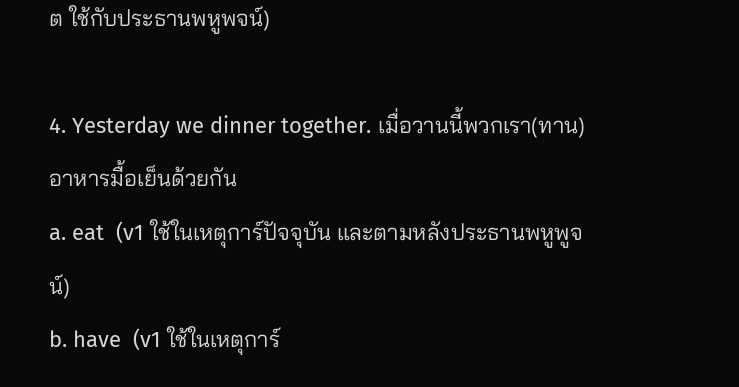ต ใช้กับประธานพหูพจน์)

4. Yesterday we dinner together. เมื่อวานนี้พวกเรา(ทาน)อาหารมื้อเย็นด้วยกัน
a. eat  (v1 ใช้ในเหตุการ์ปัจจุบัน และตามหลังประธานพหูพูจน์)
b. have  (v1 ใช้ในเหตุการ์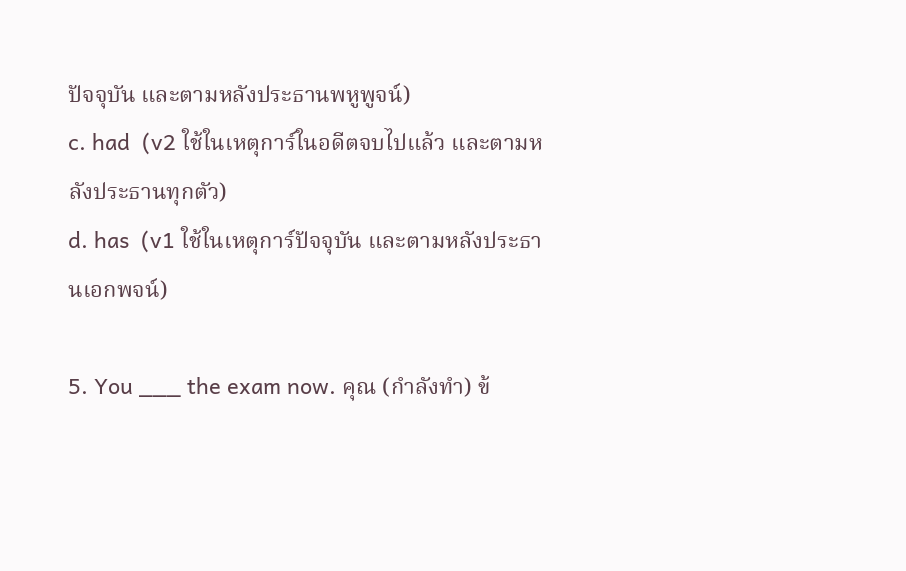ปัจจุบัน และตามหลังประธานพหูพูจน์)
c. had  (v2 ใช้ในเหตุการ์ในอดีตจบไปแล้ว และตามหลังประธานทุกตัว)
d. has  (v1 ใช้ในเหตุการ์ปัจจุบัน และตามหลังประธานเอกพจน์)

5. You ___ the exam now. คุณ (กำลังทำ) ข้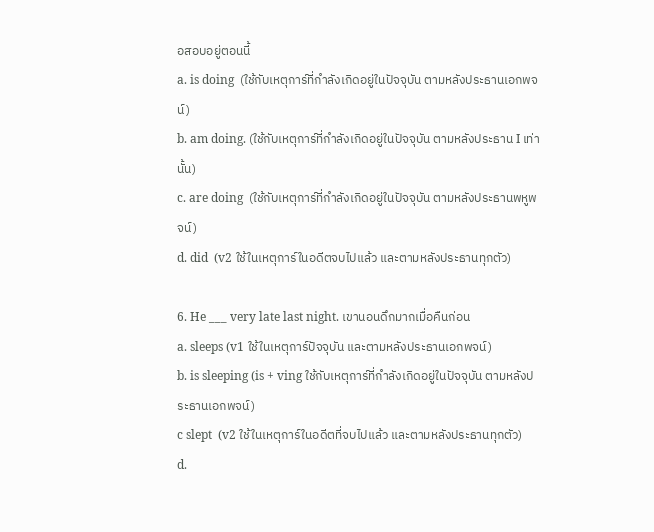อสอบอยู่ตอนนี้
a. is doing  (ใช้กับเหตุการ์ที่กำลังเกิดอยู่ในปัจจุบัน ตามหลังประธานเอกพจน์)
b. am doing. (ใช้กับเหตุการ์ที่กำลังเกิดอยู่ในปัจจุบัน ตามหลังประธาน I เท่านั้น)
c. are doing  (ใช้กับเหตุการ์ที่กำลังเกิดอยู่ในปัจจุบัน ตามหลังประธานพหูพจน์)
d. did  (v2 ใช้ในเหตุการ์ในอดีตจบไปแล้ว และตามหลังประธานทุกตัว)

6. He ___ very late last night. เขานอนดึกมากเมื่อคืนก่อน
a. sleeps (v1 ใช้ในเหตุการ์ปัจจุบัน และตามหลังประธานเอกพจน์)
b. is sleeping (is + ving ใช้กับเหตุการ์ที่กำลังเกิดอยู่ในปัจจุบัน ตามหลังประธานเอกพจน์)
c slept  (v2 ใช้ในเหตุการ์ในอดีตที่จบไปแล้ว และตามหลังประธานทุกตัว)
d.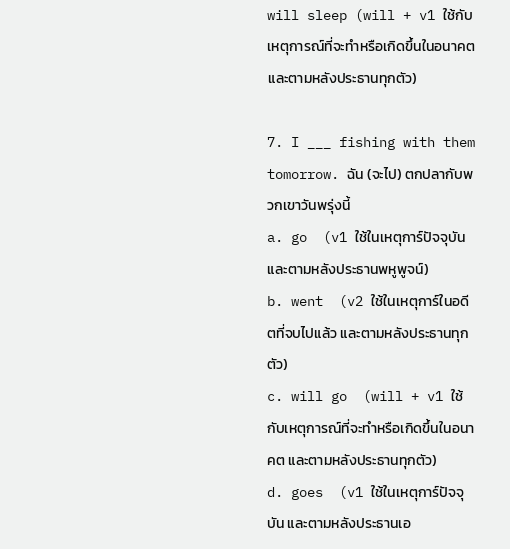will sleep (will + v1 ใช้กับเหตุการณ์ที่จะทำหรือเกิดขึ้นในอนาคต และตามหลังประธานทุกตัว)

7. I ___ fishing with them tomorrow. ฉัน (จะไป) ตกปลากับพวกเขาวันพรุ่งนี้
a. go  (v1 ใช้ในเหตุการ์ปัจจุบัน และตามหลังประธานพหูพูจน์)
b. went  (v2 ใช้ในเหตุการ์ในอดีตที่จบไปแล้ว และตามหลังประธานทุกตัว)
c. will go  (will + v1 ใช้กับเหตุการณ์ที่จะทำหรือเกิดขึ้นในอนาคต และตามหลังประธานทุกตัว)
d. goes  (v1 ใช้ในเหตุการ์ปัจจุบัน และตามหลังประธานเอ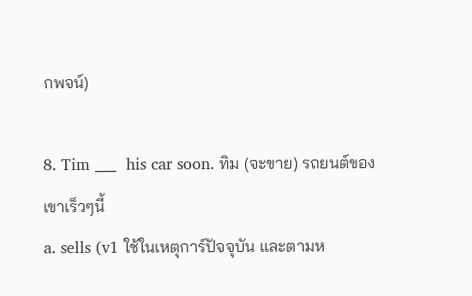กพจน์)

8. Tim ___  his car soon. ทิม (จะขาย) รถยนต์ของเขาเร็วๆนี้
a. sells (v1 ใช้ในเหตุการ์ปัจจุบัน และตามห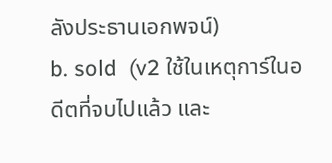ลังประธานเอกพจน์)
b. sold  (v2 ใช้ในเหตุการ์ในอดีตที่จบไปแล้ว และ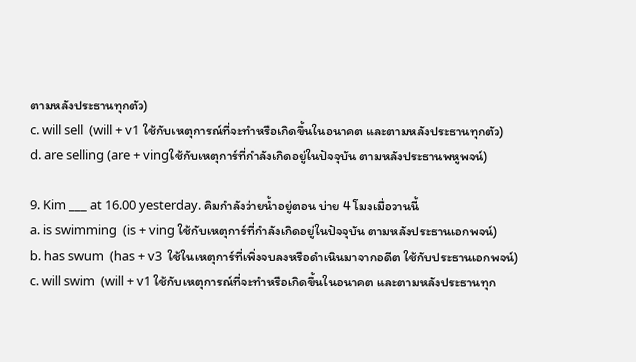ตามหลังประธานทุกตัว)
c. will sell  (will + v1 ใช้กับเหตุการณ์ที่จะทำหรือเกิดขึ้นในอนาคต และตามหลังประธานทุกตัว)
d. are selling (are + vingใช้กับเหตุการ์ที่กำลังเกิดอยู่ในปัจจุบัน ตามหลังประธานพหูพจน์)

9. Kim ___ at 16.00 yesterday. คิมกำลังว่ายน้ำอยู่ตอน บ่าย 4 โมงเมื่อวานนี้
a. is swimming  (is + ving ใช้กับเหตุการ์ที่กำลังเกิดอยู่ในปัจจุบัน ตามหลังประธานเอกพจน์)
b. has swum  (has + v3  ใช้ในเหตุการ์ที่เพิ่งจบลงหรือดำเนินมาจากอดีต ใช้กับประธานเอกพจน์)
c. will swim  (will + v1 ใช้กับเหตุการณ์ที่จะทำหรือเกิดขึ้นในอนาคต และตามหลังประธานทุก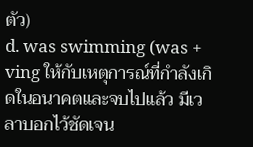ตัว)
d. was swimming (was + ving ให้กับเหตุการณ์ที่กำลังเกิดในอนาคตและจบไปแล้ว มีเวลาบอกไว้ชัดเจน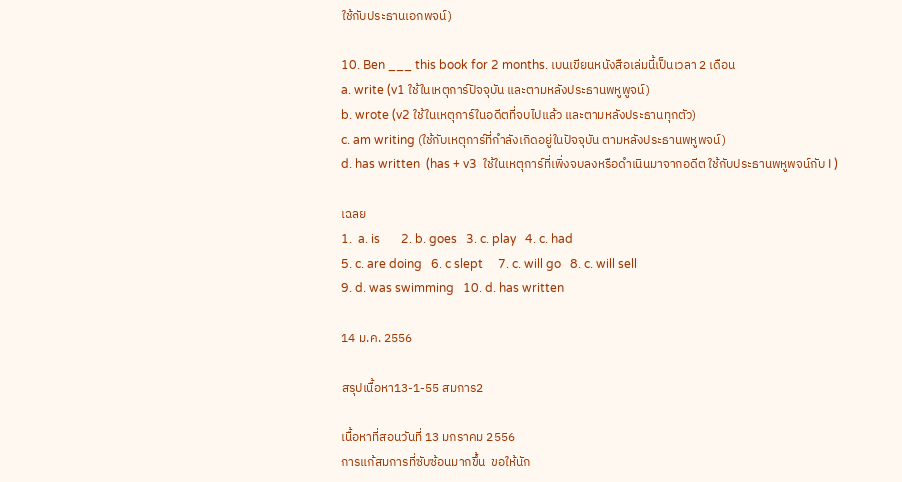ใช้กับประธานเอกพจน์)

10. Ben ___ this book for 2 months. เบนเขียนหนังสือเล่มนี้เป็นเวลา 2 เดือน
a. write (v1 ใช้ในเหตุการ์ปัจจุบัน และตามหลังประธานพหูพูจน์)
b. wrote (v2 ใช้ในเหตุการ์ในอดีตที่จบไปแล้ว และตามหลังประธานทุกตัว)
c. am writing (ใช้กับเหตุการ์ที่กำลังเกิดอยู่ในปัจจุบัน ตามหลังประธานพหูพจน์)
d. has written  (has + v3  ใช้ในเหตุการ์ที่เพิ่งจบลงหรือดำเนินมาจากอดีต ใช้กับประธานพหูพจน์กับ I )

เฉลย
1.  a. is       2. b. goes   3. c. play   4. c. had
5. c. are doing   6. c slept     7. c. will go   8. c. will sell
9. d. was swimming   10. d. has written

14 ม.ค. 2556

สรุปเนื้อหา13-1-55 สมการ2

เนื้อหาที่สอนวันที่ 13 มกราคม 2556
การแก้สมการที่ซับซ้อนมากขึ้น  ขอให้นัก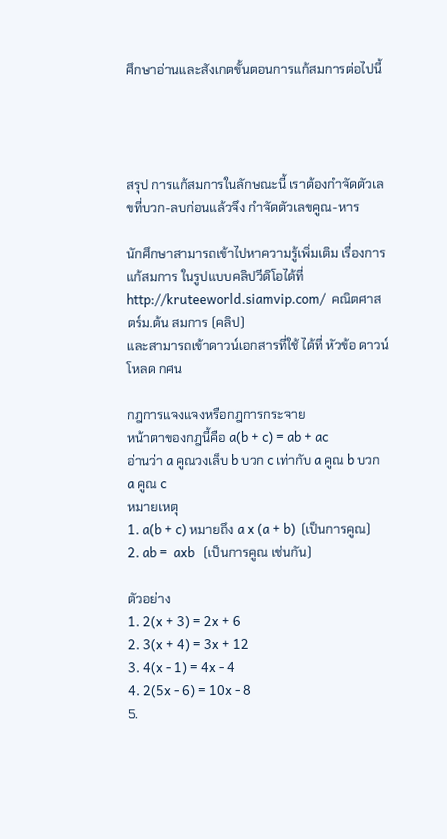ศึกษาอ่านและสังเกตขั้นตอนการแก้สมการต่อไปนี้




สรุป การแก้สมการในลักษณะนี้ เราต้องกำจัดตัวเลขที่บวก-ลบก่อนแล้วจึง กำจัดตัวเลขคูณ-หาร

นักศึกษาสามารถเข้าไปหาความรู้เพิ่มเติม เรื่องการแก้สมการ ในรูปแบบคลิปวีดิโอได้ที่
http://kruteeworld.siamvip.com/  คณิตศาสตร์ม.ต้น สมการ (คลิป)
และสามารถเข้าดาวน์เอกสารที่ใช้ ได้ที่ หัวข้อ ดาวน์โหลด กศน

กฎการแจงแจงหรือกฎการกระจาย
หน้าตาของกฎนี้คือ a(b + c) = ab + ac
อ่านว่า a คูณวงเล็บ b บวก c เท่ากับ a คูณ b บวก a คูณ c
หมายเหตุ
1. a(b + c) หมายถึง a x (a + b)  (เป็นการคูณ)
2. ab =  axb   (เป็นการคูณ เช่นกัน)

ตัวอย่าง
1. 2(x + 3) = 2x + 6
2. 3(x + 4) = 3x + 12
3. 4(x - 1) = 4x - 4
4. 2(5x - 6) = 10x - 8
5.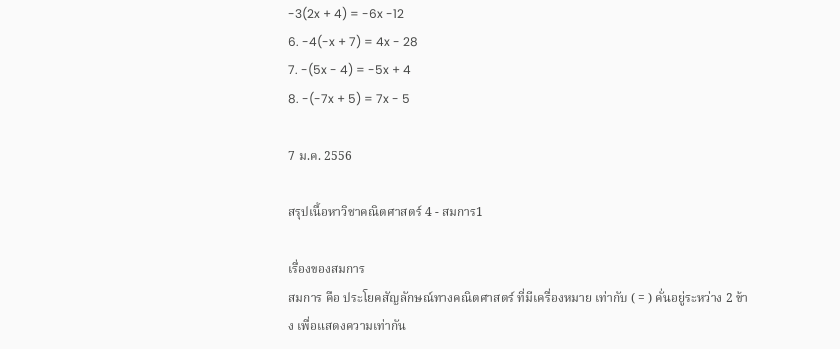-3(2x + 4) = -6x -12
6. -4(-x + 7) = 4x - 28
7. -(5x - 4) = -5x + 4
8. -(-7x + 5) = 7x - 5

7 ม.ค. 2556

สรุปเนื้อหาวิชาคณิตศาสตร์ 4 - สมการ1

เรื่องของสมการ
สมการ คือ ประโยคสัญลักษณ์ทางคณิตศาสตร์ ที่มีเครื่องหมาย เท่ากับ ( = ) คั่นอยู่ระหว่าง 2 ข้าง เพื่อแสดงความเท่ากัน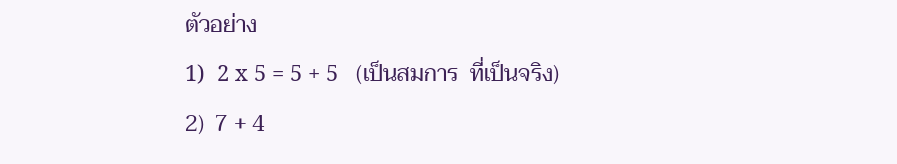ตัวอย่าง
1)  2 x 5 = 5 + 5   (เป็นสมการ  ที่เป็นจริง)
2)  7 + 4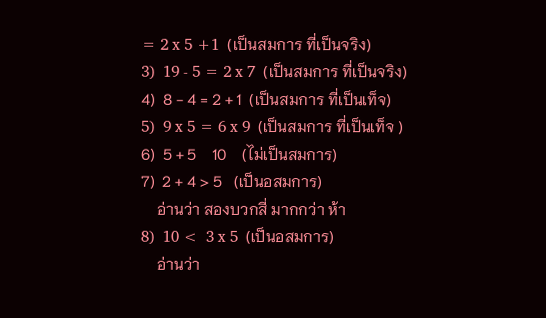= 2 x 5 +1  (เป็นสมการ ที่เป็นจริง)
3)  19 - 5 = 2 x 7  (เป็นสมการ ที่เป็นจริง)
4)  8 - 4 = 2 + 1  (เป็นสมการ ที่เป็นเท็จ)
5)  9 x 5 = 6 x 9  (เป็นสมการ ที่เป็นเท็จ )
6)  5 + 5    10    (ไม่เป็นสมการ)
7)  2 + 4 > 5   (เป็นอสมการ)
    อ่านว่า สองบวกสี่ มากกว่า ห้า
8)  10 <  3 x 5  (เป็นอสมการ)
    อ่านว่า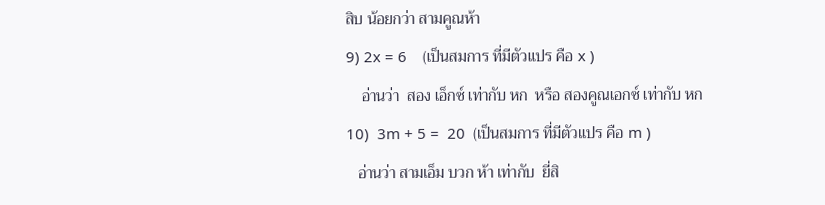สิบ น้อยกว่า สามคูณห้า
9) 2x = 6    (เป็นสมการ ที่มีตัวแปร คือ x )
    อ่านว่า  สอง เอ็กซ์ เท่ากับ หก  หรือ สองคูณเอกซ์ เท่ากับ หก
10)  3m + 5 =  20  (เป็นสมการ ที่มีตัวแปร คือ m )
   อ่านว่า สามเอ็ม บวก ห้า เท่ากับ  ยี่สิ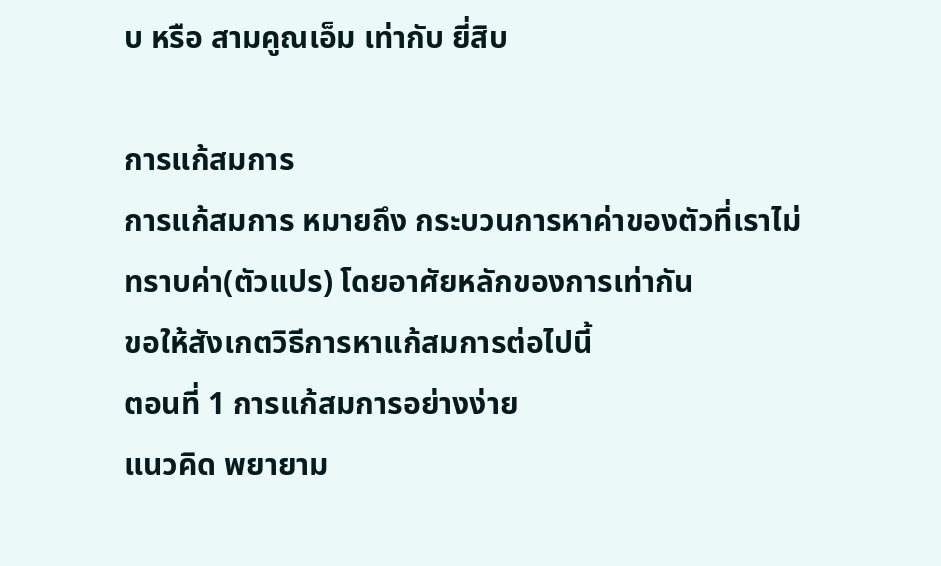บ หรือ สามคูณเอ็ม เท่ากับ ยี่สิบ

การแก้สมการ
การแก้สมการ หมายถึง กระบวนการหาค่าของตัวที่เราไม่ทราบค่า(ตัวแปร) โดยอาศัยหลักของการเท่ากัน
ขอให้สังเกตวิธีการหาแก้สมการต่อไปนี้
ตอนที่ 1 การแก้สมการอย่างง่าย
แนวคิด พยายาม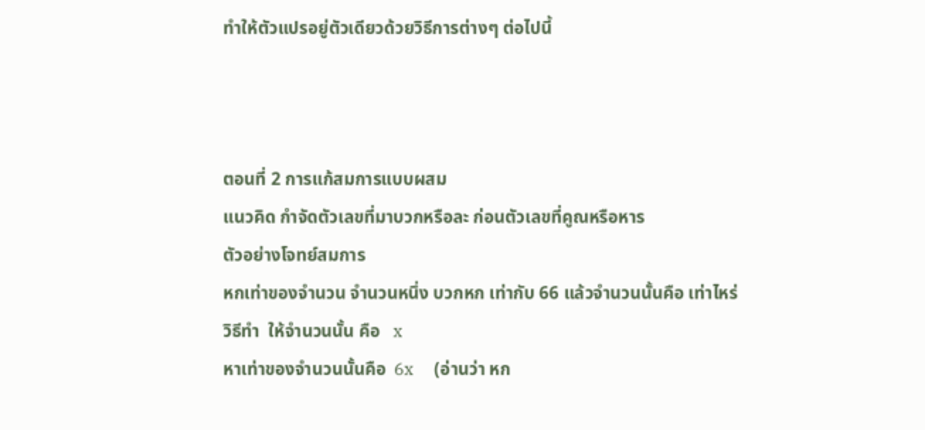ทำให้ตัวแปรอยู่ตัวเดียวด้วยวิธีการต่างๆ ต่อไปนี้



ตอนที่ 2 การแก้สมการแบบผสม
แนวคิด กำจัดตัวเลขที่มาบวกหรือละ ก่อนตัวเลขที่คูณหรือหาร
ตัวอย่างโจทย์สมการ
หกเท่าของจำนวน จำนวนหนึ่ง บวกหก เท่ากับ 66 แล้วจำนวนนั้นคือ เท่าไหร่
วิธีทำ  ให้จำนวนนั้น คือ   x
หาเท่าของจำนวนนั้นคือ  6x     (อ่านว่า หก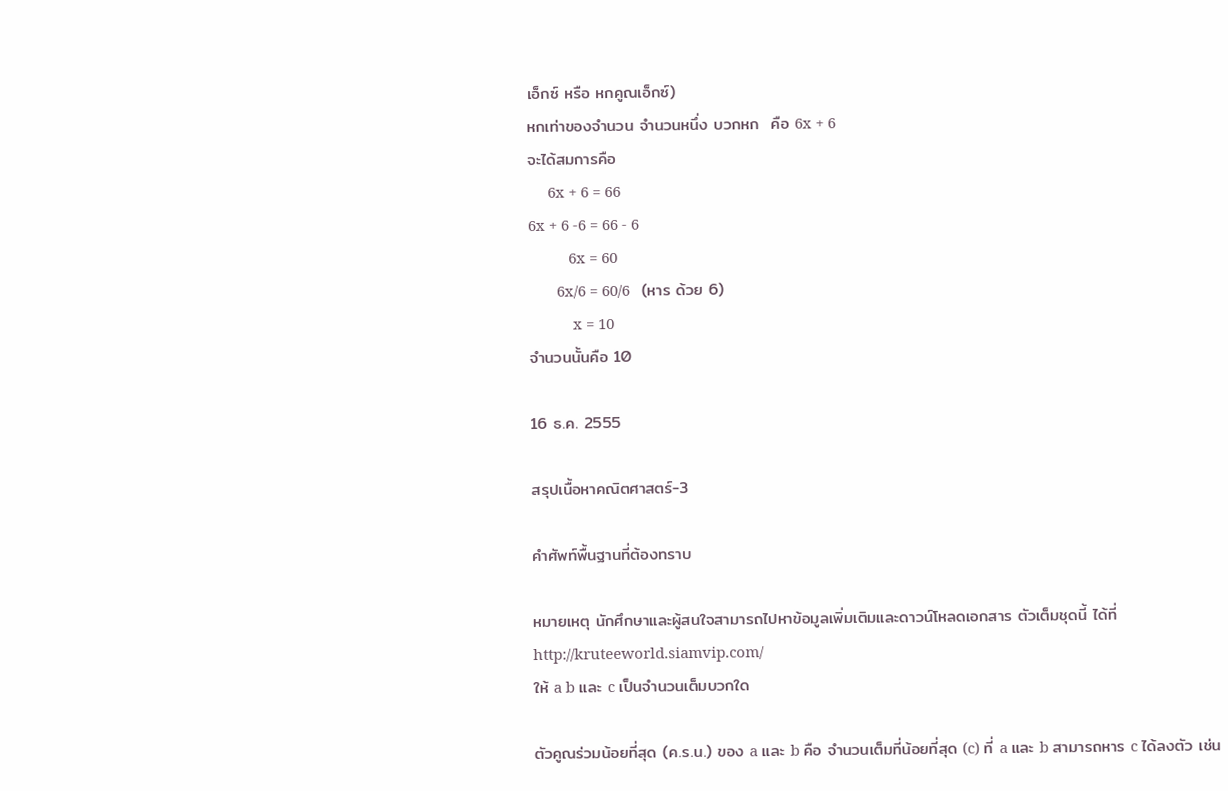เอ็กซ์ หรือ หกคูณเอ็กซ์)
หกเท่าของจำนวน จำนวนหนึ่ง บวกหก  คือ 6x + 6
จะได้สมการคือ
     6x + 6 = 66
6x + 6 -6 = 66 - 6
          6x = 60
       6x/6 = 60/6   (หาร ด้วย 6)
           x = 10
จำนวนนั้นคือ 10

16 ธ.ค. 2555

สรุปเนื้อหาคณิตศาสตร์-3

คำศัพท์พื้นฐานที่ต้องทราบ

หมายเหตุ นักศึกษาและผู้สนใจสามารถไปหาข้อมูลเพิ่มเติมและดาวน์โหลดเอกสาร ตัวเต็มชุดนี้ ได้ที่
http://kruteeworld.siamvip.com/
ให้ a b และ c เป็นจำนวนเต็มบวกใด

ตัวคูณร่วมน้อยที่สุด (ค.ร.น.) ของ a และ b คือ จำนวนเต็มที่น้อยที่สุด (c) ที่ a และ b สามารถหาร c ได้ลงตัว เช่น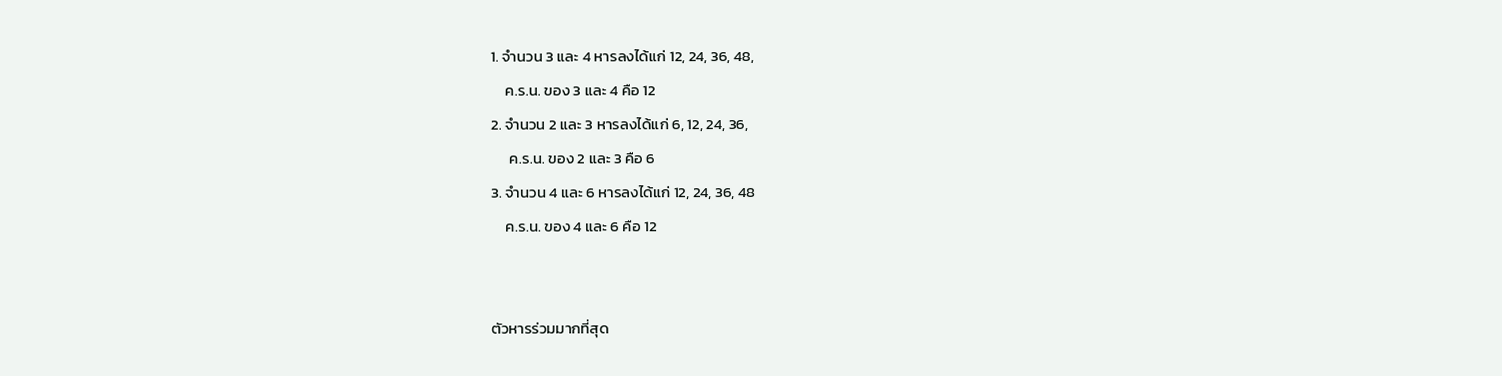1. จำนวน 3 และ 4 หารลงได้แก่ 12, 24, 36, 48,
    ค.ร.น. ของ 3 และ 4 คือ 12
2. จำนวน 2 และ 3 หารลงได้แก่ 6, 12, 24, 36,
     ค.ร.น. ของ 2 และ 3 คือ 6
3. จำนวน 4 และ 6 หารลงได้แก่ 12, 24, 36, 48
    ค.ร.น. ของ 4 และ 6 คือ 12


ตัวหารร่วมมากที่สุด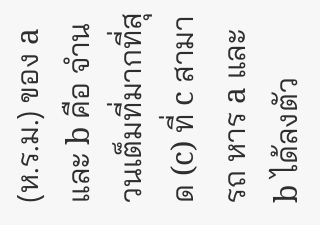(ห.ร.ม.) ของ a และ b คือ จำนวนเต็มที่มากที่สุด (c) ที่ c สามารถ หาร a และ b ได้ลงตัว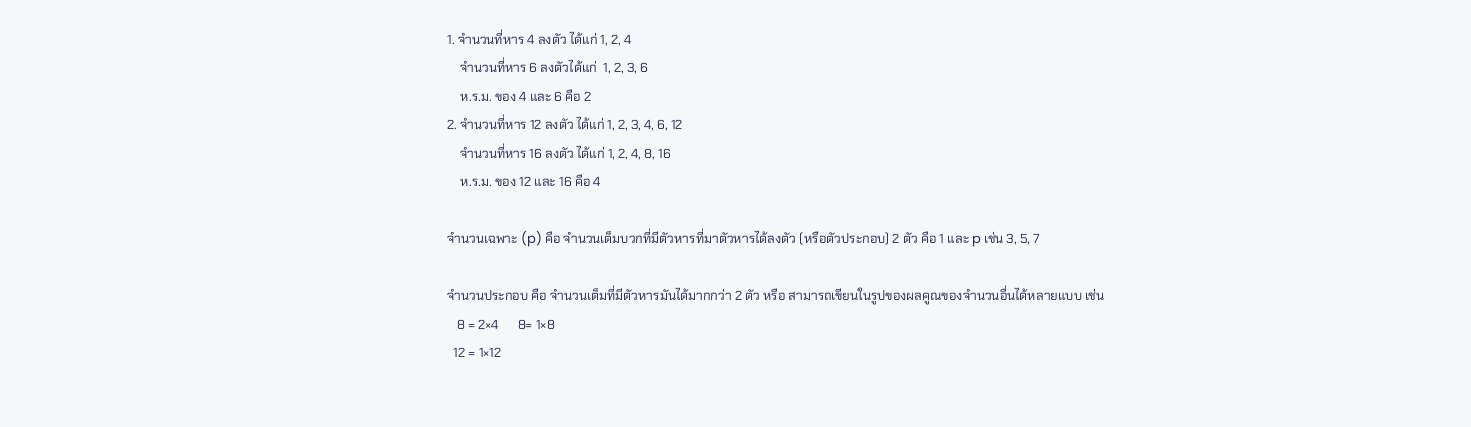1. จำนวนที่หาร 4 ลงตัว ได้แก่ 1, 2, 4
    จำนวนที่หาร 6 ลงตัวได้แก่  1, 2, 3, 6
    ห.ร.ม. ของ 4 และ 6 คือ 2
2. จำนวนที่หาร 12 ลงตัว ได้แก่ 1, 2, 3, 4, 6, 12
    จำนวนที่หาร 16 ลงตัว ได้แก่ 1, 2, 4, 8, 16
    ห.ร.ม. ของ 12 และ 16 คือ 4

จำนวนเฉพาะ (p) คือ จำนวนเต็มบวกที่มีตัวหารที่มาตัวหารได้ลงตัว (หรือตัวประกอบ) 2 ตัว คือ 1 และ p เช่น 3, 5, 7

จำนวนประกอบ คือ จำนวนเต็มที่มีตัวหารมันได้มากกว่า 2 ตัว หรือ สามารถเขียนในรูปของผลคูณของจำนวนอื่นได้หลายแบบ เช่น
   8 = 2×4      8= 1×8
  12 = 1×12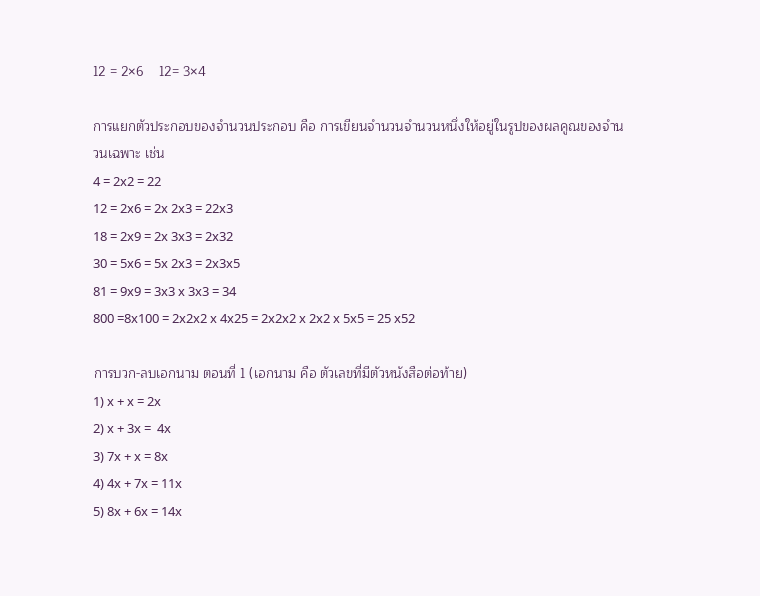12 = 2×6    12= 3×4

การแยกตัวประกอบของจำนวนประกอบ คือ การเขียนจำนวนจำนวนหนึ่งให้อยู่ในรูปของผลคูณของจำนวนเฉพาะ เช่น
4 = 2x2 = 22
12 = 2x6 = 2x 2x3 = 22x3
18 = 2x9 = 2x 3x3 = 2x32
30 = 5x6 = 5x 2x3 = 2x3x5
81 = 9x9 = 3x3 x 3x3 = 34
800 =8x100 = 2x2x2 x 4x25 = 2x2x2 x 2x2 x 5x5 = 25 x52

การบวก-ลบเอกนาม ตอนที่ 1 (เอกนาม คือ ตัวเลขที่มีตัวหนังสือต่อท้าย)
1) x + x = 2x
2) x + 3x =  4x
3) 7x + x = 8x
4) 4x + 7x = 11x
5) 8x + 6x = 14x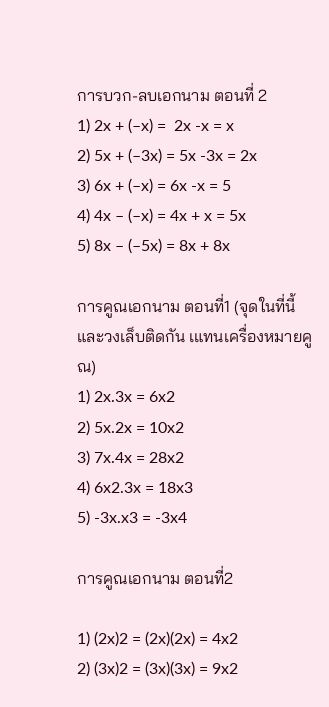การบวก-ลบเอกนาม ตอนที่ 2
1) 2x + (–x) =  2x -x = x
2) 5x + (–3x) = 5x -3x = 2x
3) 6x + (–x) = 6x -x = 5
4) 4x – (–x) = 4x + x = 5x
5) 8x – (–5x) = 8x + 8x

การคูณเอกนาม ตอนที่1 (จุดในที่นี้และวงเล็บติดกัน เแทนเครื่องหมายคูณ)
1) 2x.3x = 6x2
2) 5x.2x = 10x2
3) 7x.4x = 28x2
4) 6x2.3x = 18x3
5) -3x.x3 = -3x4

การคูณเอกนาม ตอนที่2

1) (2x)2 = (2x)(2x) = 4x2
2) (3x)2 = (3x)(3x) = 9x2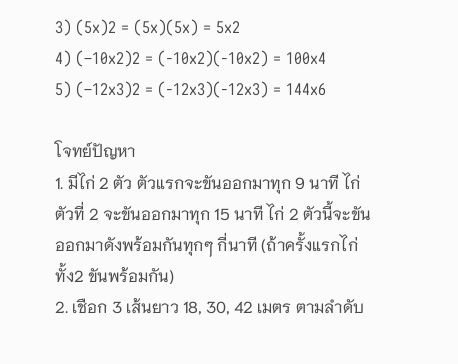3) (5x)2 = (5x)(5x) = 5x2
4) (–10x2)2 = (-10x2)(-10x2) = 100x4
5) (–12x3)2 = (-12x3)(-12x3) = 144x6

โจทย์ปัญหา
1. มีไก่ 2 ตัว ตัวแรกจะขันออกมาทุก 9 นาที ไก่ตัวที่ 2 จะขันออกมาทุก 15 นาที ไก่ 2 ตัวนี้จะขันออกมาดังพร้อมกันทุกๆ กี่นาที (ถ้าครั้งแรกไก่ทั้ง2 ขันพร้อมกัน)
2. เชือก 3 เส้นยาว 18, 30, 42 เมตร ตามลำดับ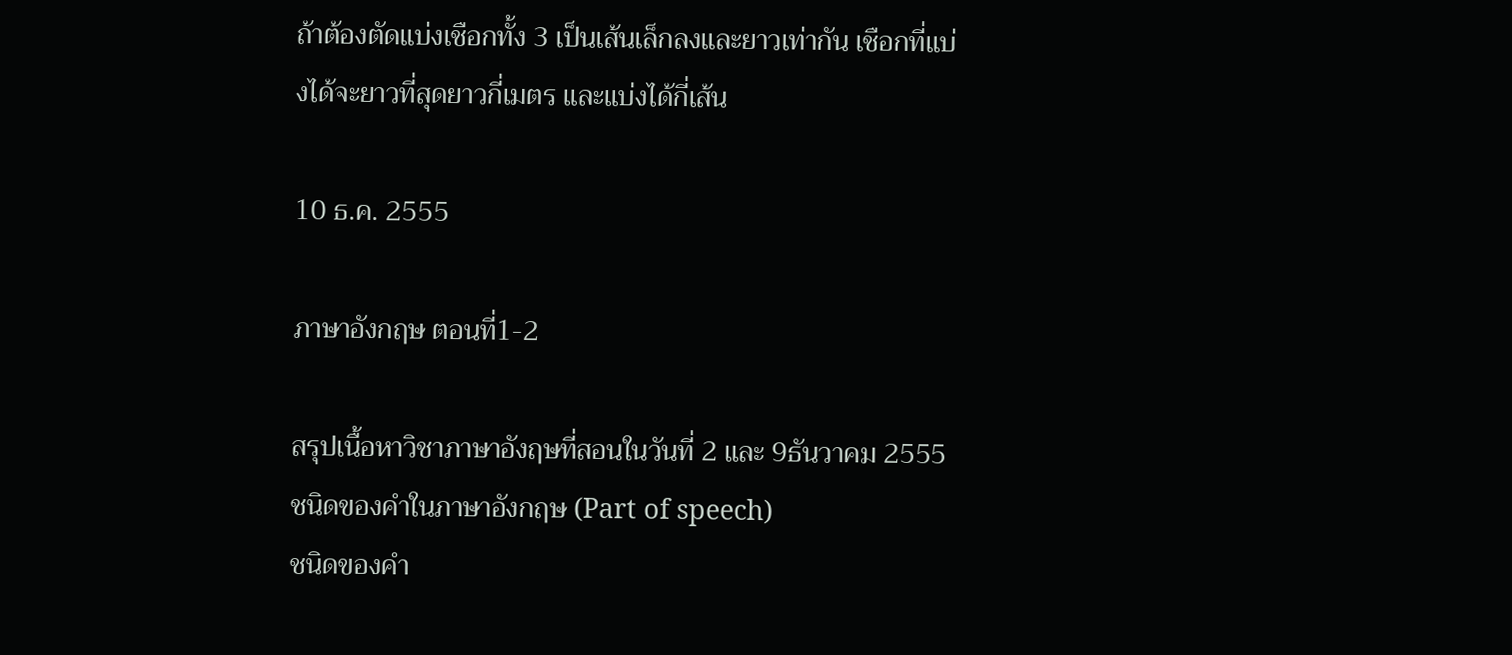ถ้าต้องตัดแบ่งเชือกทั้ง 3 เป็นเส้นเล็กลงและยาวเท่ากัน เชือกที่แบ่งได้จะยาวที่สุดยาวกี่เมตร และแบ่งได้กี่เส้น

10 ธ.ค. 2555

ภาษาอังกฤษ ตอนที่1-2

สรุปเนื้อหาวิชาภาษาอังฤษที่สอนในวันที่ 2 และ 9ธันวาคม 2555
ชนิดของคำในภาษาอังกฤษ (Part of speech)
ชนิดของคำ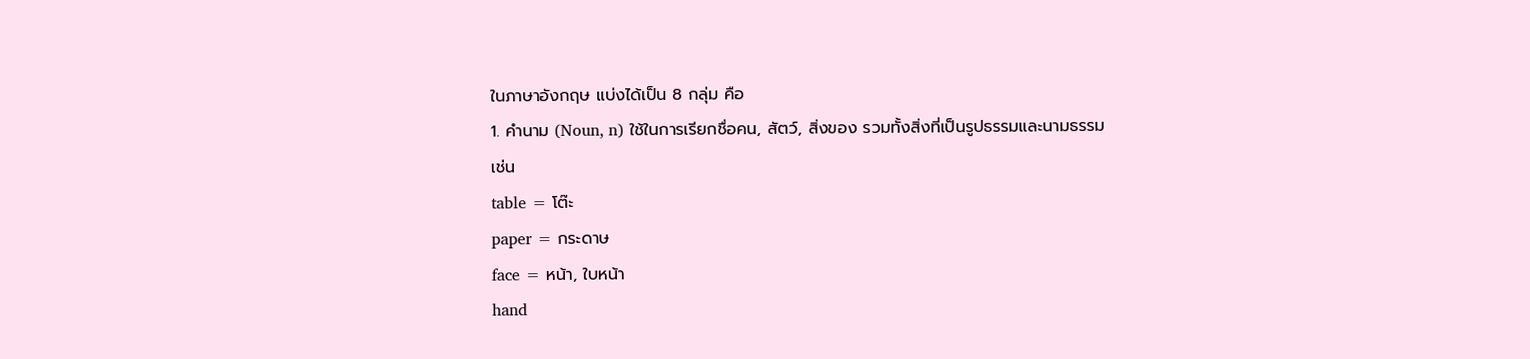ในภาษาอังกฤษ แบ่งได้เป็น 8 กลุ่ม คือ
1. คำนาม (Noun, n) ใช้ในการเรียกชื่อคน, สัตว์, สิ่งของ รวมทั้งสิ่งที่เป็นรูปธรรมและนามธรรม
เช่น
table = โต๊ะ
paper = กระดาษ
face = หน้า, ใบหน้า
hand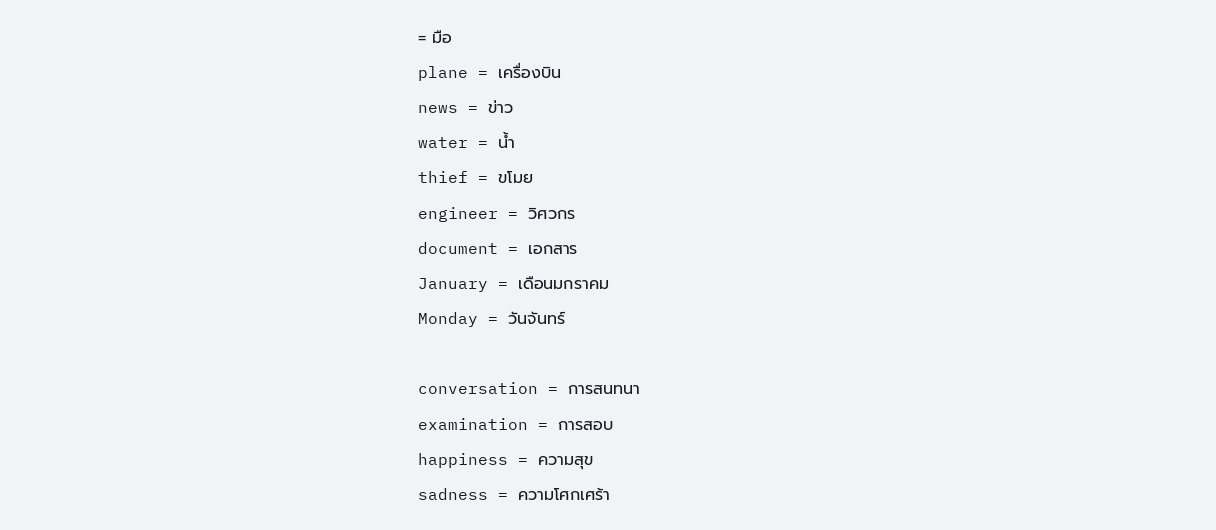= มือ
plane = เครื่องบิน
news = ข่าว
water = น้ำ
thief = ขโมย
engineer = วิศวกร
document = เอกสาร
January = เดือนมกราคม
Monday = วันจันทร์

conversation = การสนทนา
examination = การสอบ
happiness = ความสุข
sadness = ความโศกเศร้า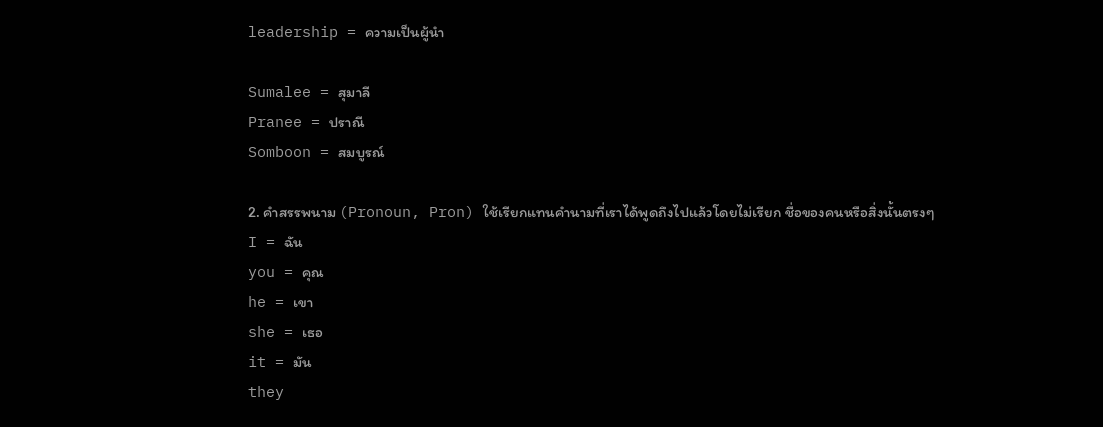leadership = ความเป็นผู้นำ

Sumalee = สุมาลี
Pranee = ปราณี
Somboon = สมบูรณ์

2. คำสรรพนาม (Pronoun, Pron) ใช้เรียกแทนคำนามที่เราได้พูดถึงไปแล้วโดยไม่เรียก ชื่อของคนหรือสิ่งนั้นตรงๆ
I = ฉัน
you = คุณ
he = เขา
she = เธอ
it = มัน
they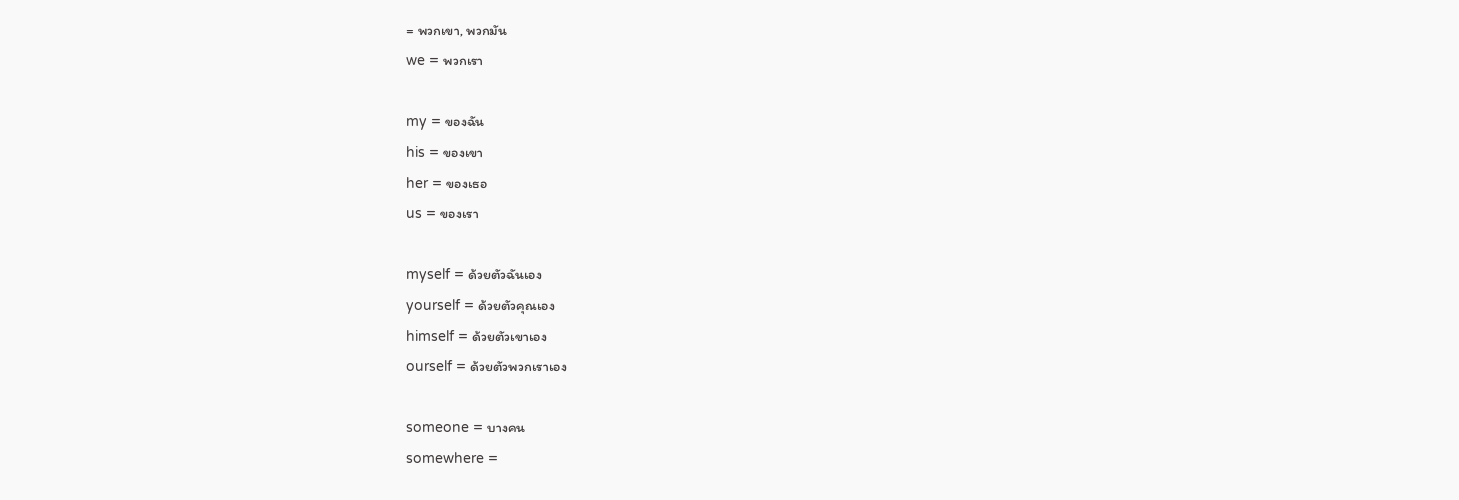= พวกเขา, พวกมัน
we = พวกเรา

my = ของฉัน
his = ของเขา
her = ของเธอ
us = ของเรา

myself = ด้วยตัวฉันเอง
yourself = ด้วยตัวคุณเอง
himself = ด้วยตัวเขาเอง
ourself = ด้วยตัวพวกเราเอง

someone = บางคน
somewhere =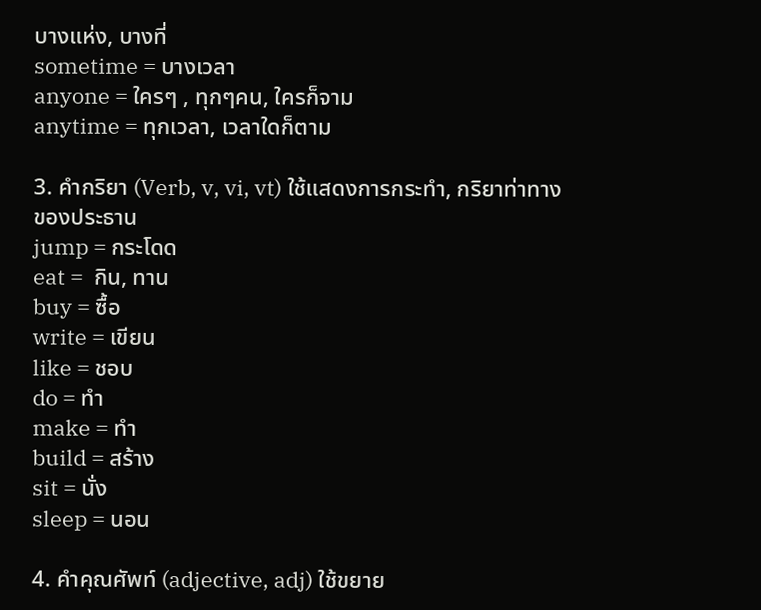บางแห่ง, บางที่
sometime = บางเวลา
anyone = ใครๆ , ทุกๆคน, ใครก็จาม
anytime = ทุกเวลา, เวลาใดก็ตาม

3. คำกริยา (Verb, v, vi, vt) ใช้แสดงการกระทำ, กริยาท่าทางของประธาน
jump = กระโดด
eat =  กิน, ทาน
buy = ซื้อ
write = เขียน
like = ชอบ
do = ทำ
make = ทำ
build = สร้าง
sit = นั่ง
sleep = นอน

4. คำคุณศัพท์ (adjective, adj) ใช้ขยาย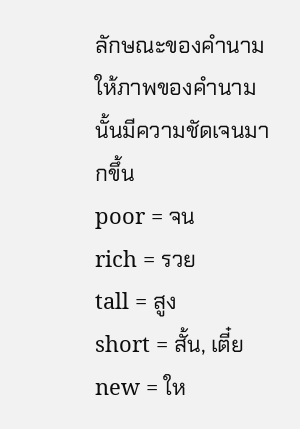ลักษณะของคำนาม ให้ภาพของคำนามนั้นมีความชัดเจนมากขึ้น
poor = จน
rich = รวย
tall = สูง
short = สั้น, เตี๋ย
new = ให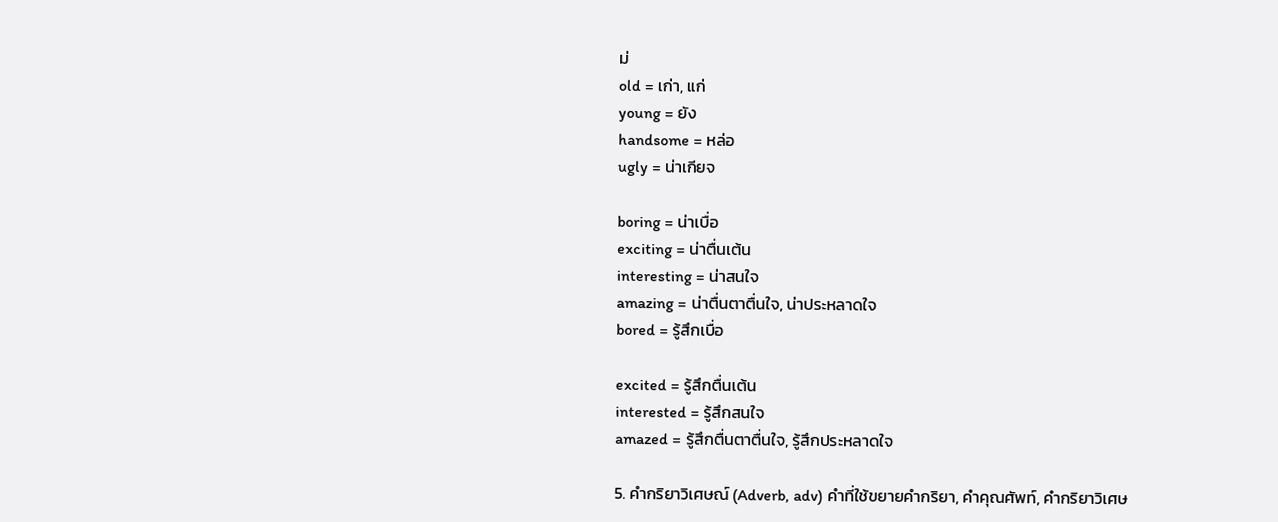ม่
old = เก่า, แก่
young = ยัง
handsome = หล่อ
ugly = น่าเกียจ

boring = น่าเบื่อ
exciting = น่าตื่นเต้น
interesting = น่าสนใจ
amazing = น่าตื่นตาตื่นใจ, น่าประหลาดใจ
bored = รู้สึกเบื่อ

excited = รู้สึกตื่นเต้น
interested = รู้สึกสนใจ
amazed = รู้สึกตื่นตาตื่นใจ, รู้สึกประหลาดใจ

5. คำกริยาวิเศษณ์ (Adverb, adv) คำที่ใช้ขยายคำกริยา, คำคุณศัพท์, คำกริยาวิเศษ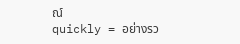ณ์
quickly = อย่างรว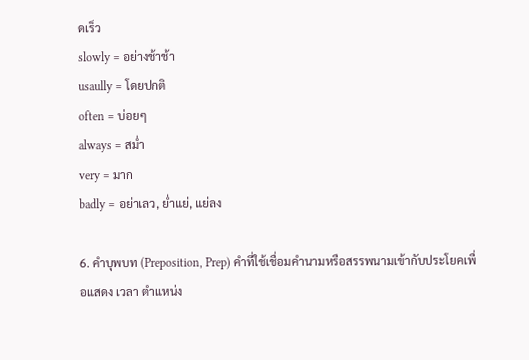ดเร็ว
slowly = อย่างช้าช้า
usaully = โดยปกติ
often = บ่อยๆ
always = สม่ำ
very = มาก
badly = อย่าเลว, ย่ำแย่, แย่ลง

6. คำบุพบท (Preposition, Prep) คำที่ใช้เชื่อมคำนามหรือสรรพนามเข้ากับประโยคเพื่อแสดง เวลา ตำแหน่ง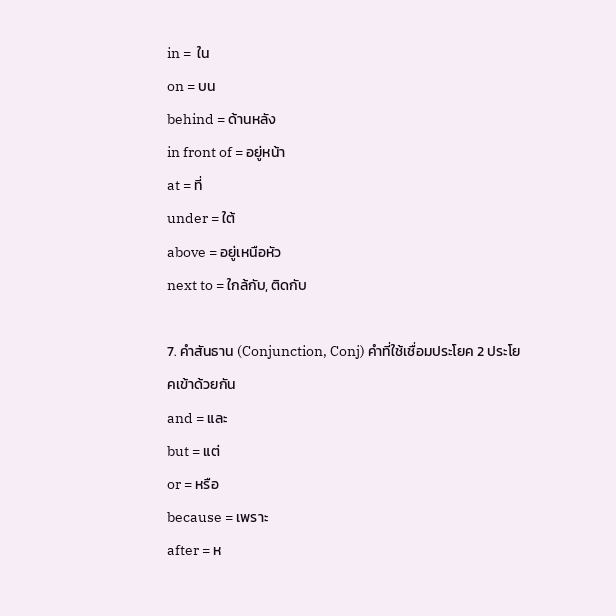in =  ใน
on = บน
behind = ด้านหลัง
in front of = อยู่หน้า
at = ที่
under = ใต้
above = อยู่เหนือหัว
next to = ใกล้กับ, ติดกับ

7. คำสันธาน (Conjunction, Conj) คำที่ใช้เชื่อมประโยค 2 ประโยคเข้าด้วยกัน
and = และ
but = แต่
or = หรือ
because = เพราะ
after = ห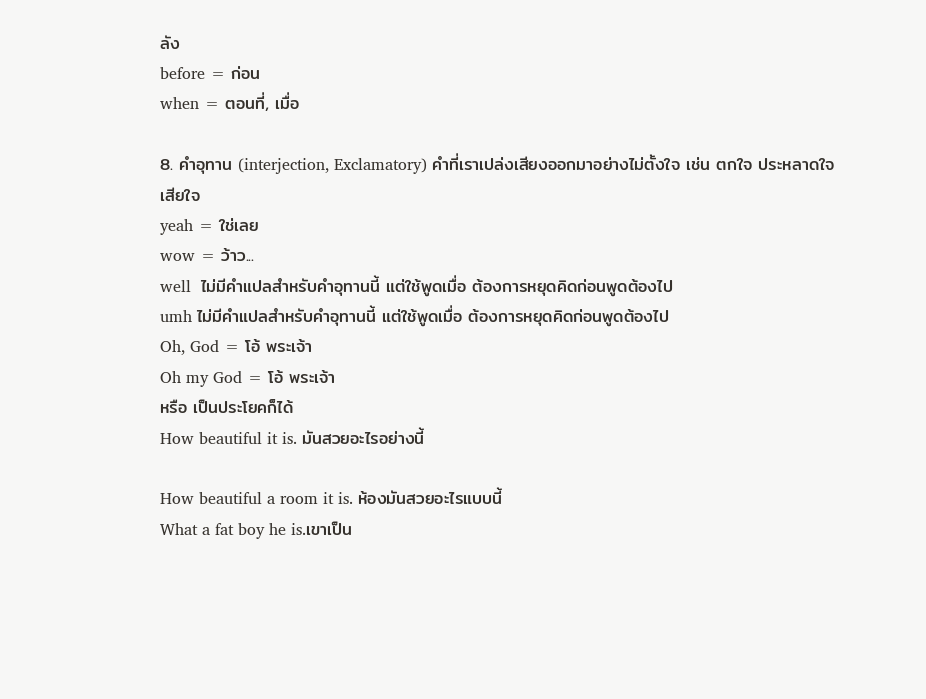ลัง
before = ก่อน
when = ตอนที่, เมื่อ

8. คำอุทาน (interjection, Exclamatory) คำที่เราเปล่งเสียงออกมาอย่างไม่ตั้งใจ เช่น ตกใจ ประหลาดใจ เสียใจ
yeah = ใช่เลย
wow = ว้าว...
well  ไม่มีคำแปลสำหรับคำอุทานนี้ แต่ใช้พูดเมื่อ ต้องการหยุดคิดก่อนพูดต้องไป
umh ไม่มีคำแปลสำหรับคำอุทานนี้ แต่ใช้พูดเมื่อ ต้องการหยุดคิดก่อนพูดต้องไป
Oh, God = โอ้ พระเจ้า
Oh my God = โอ้ พระเจ้า
หรือ เป็นประโยคก็ได้
How beautiful it is. มันสวยอะไรอย่างนี้

How beautiful a room it is. ห้องมันสวยอะไรแบบนี้
What a fat boy he is.เขาเป็น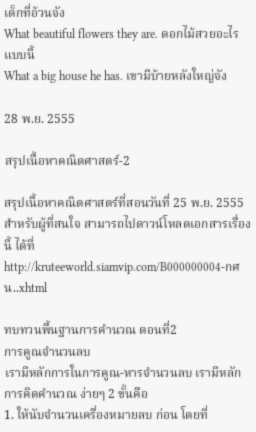เด็กที่อ้วนจัง
What beautiful flowers they are. ดอกไม้สวยอะไรแบบนี้
What a big house he has. เขามีบ้ายหลังใหญ่จัง

28 พ.ย. 2555

สรุปเนื้อหาคณิตศาสตร์-2

สรุปเนื้อหาคณิตศาสตร์ที่สอนวันที่ 25 พ.ย. 2555
สำหรับผู้ที่สนใจ สามารถไปดาวน์โหลดเอกสารเรื่องนี้ ได้ที่ http://kruteeworld.siamvip.com/B000000004-กศน..xhtml

ทบทวนพื้นฐานการคำนวณ ตอนที่2
การคูณจำนวนลบ
เรามีหลักการในการคูณ-หารจำนวนลบ เรามีหลักการคิดคำนวณ ง่ายๆ 2 ขั้นคือ
1. ให้นับจำนวนเครื่องหมายลบ ก่อน โดยที่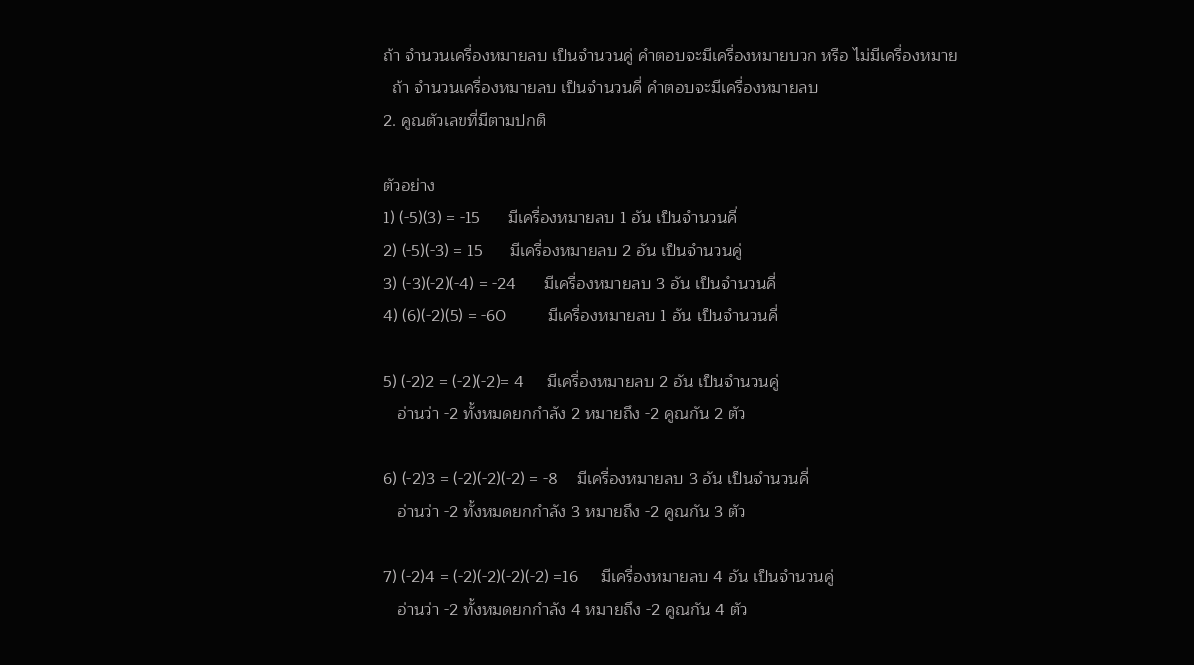ถ้า จำนวนเครื่องหมายลบ เป็นจำนวนคู่ คำตอบจะมีเครื่องหมายบวก หรือ ไม่มีเครื่องหมาย
  ถ้า จำนวนเครื่องหมายลบ เป็นจำนวนคี่ คำตอบจะมีเครื่องหมายลบ
2. คูณตัวเลขที่มีตามปกติ

ตัวอย่าง
1) (-5)(3) = -15      มีเครื่องหมายลบ 1 อัน เป็นจำนวนคี่
2) (-5)(-3) = 15      มีเครื่องหมายลบ 2 อัน เป็นจำนวนคู่
3) (-3)(-2)(-4) = -24      มีเครื่องหมายลบ 3 อัน เป็นจำนวนคี่
4) (6)(-2)(5) = -60         มีเครื่องหมายลบ 1 อัน เป็นจำนวนคี่

5) (-2)2 = (-2)(-2)= 4     มีเครื่องหมายลบ 2 อัน เป็นจำนวนคู่
   อ่านว่า -2 ทั้งหมดยกกำลัง 2 หมายถึง -2 คูณกัน 2 ตัว

6) (-2)3 = (-2)(-2)(-2) = -8    มีเครื่องหมายลบ 3 อัน เป็นจำนวนคี่
   อ่านว่า -2 ทั้งหมดยกกำลัง 3 หมายถึง -2 คูณกัน 3 ตัว

7) (-2)4 = (-2)(-2)(-2)(-2) =16     มีเครื่องหมายลบ 4 อัน เป็นจำนวนคู่
   อ่านว่า -2 ทั้งหมดยกกำลัง 4 หมายถึง -2 คูณกัน 4 ตัว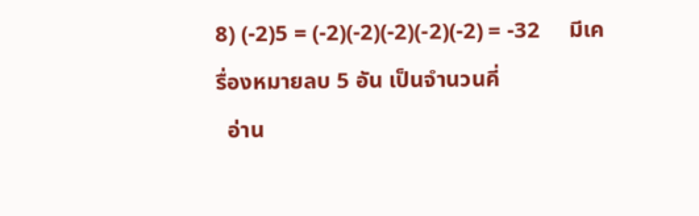8) (-2)5 = (-2)(-2)(-2)(-2)(-2) = -32     มีเครื่องหมายลบ 5 อัน เป็นจำนวนคี่
  อ่าน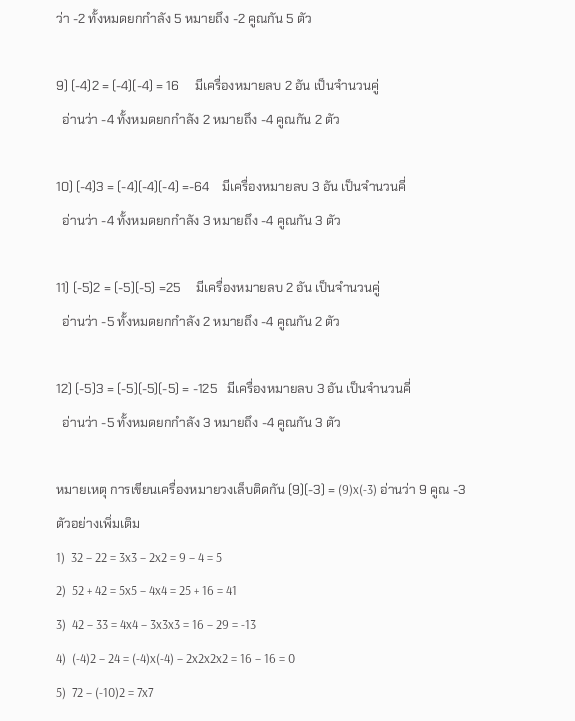ว่า -2 ทั้งหมดยกกำลัง 5 หมายถึง -2 คูณกัน 5 ตัว

9) (-4)2 = (-4)(-4) = 16     มีเครื่องหมายลบ 2 อัน เป็นจำนวนคู่
  อ่านว่า -4 ทั้งหมดยกกำลัง 2 หมายถึง -4 คูณกัน 2 ตัว

10) (-4)3 = (-4)(-4)(-4) =-64    มีเครื่องหมายลบ 3 อัน เป็นจำนวนคี่
  อ่านว่า -4 ทั้งหมดยกกำลัง 3 หมายถึง -4 คูณกัน 3 ตัว

11) (-5)2 = (-5)(-5) =25     มีเครื่องหมายลบ 2 อัน เป็นจำนวนคู่
  อ่านว่า -5 ทั้งหมดยกกำลัง 2 หมายถึง -4 คูณกัน 2 ตัว

12) (-5)3 = (-5)(-5)(-5) = -125   มีเครื่องหมายลบ 3 อัน เป็นจำนวนคี่
  อ่านว่า -5 ทั้งหมดยกกำลัง 3 หมายถึง -4 คูณกัน 3 ตัว

หมายเหตุ การเขียนเครื่องหมายวงเล็บติดกัน (9)(-3) = (9)x(-3) อ่านว่า 9 คูณ -3
ตัวอย่างเพิ่มเติม
1)  32 – 22 = 3x3 – 2x2 = 9 – 4 = 5
2)  52 + 42 = 5x5 – 4x4 = 25 + 16 = 41
3)  42 – 33 = 4x4 – 3x3x3 = 16 – 29 = -13
4)  (-4)2 – 24 = (-4)x(-4) – 2x2x2x2 = 16 – 16 = 0
5)  72 – (-10)2 = 7x7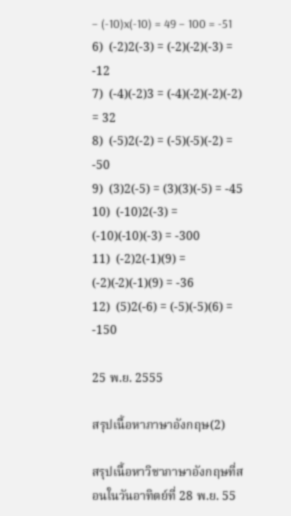– (-10)x(-10) = 49 – 100 = -51
6)  (-2)2(-3) = (-2)(-2)(-3) = -12
7)  (-4)(-2)3 = (-4)(-2)(-2)(-2) = 32
8)  (-5)2(-2) = (-5)(-5)(-2) = -50
9)  (3)2(-5) = (3)(3)(-5) = -45
10)  (-10)2(-3) = (-10)(-10)(-3) = -300
11)  (-2)2(-1)(9) = (-2)(-2)(-1)(9) = -36
12)  (5)2(-6) = (-5)(-5)(6) = -150

25 พ.ย. 2555

สรุปเนื้อหาภาษาอังกฤษ(2)

สรุปเนื้อหาวิชาภาษาอังกฤษที่สอนในวันอาทิตย์ที่ 28 พ.ย. 55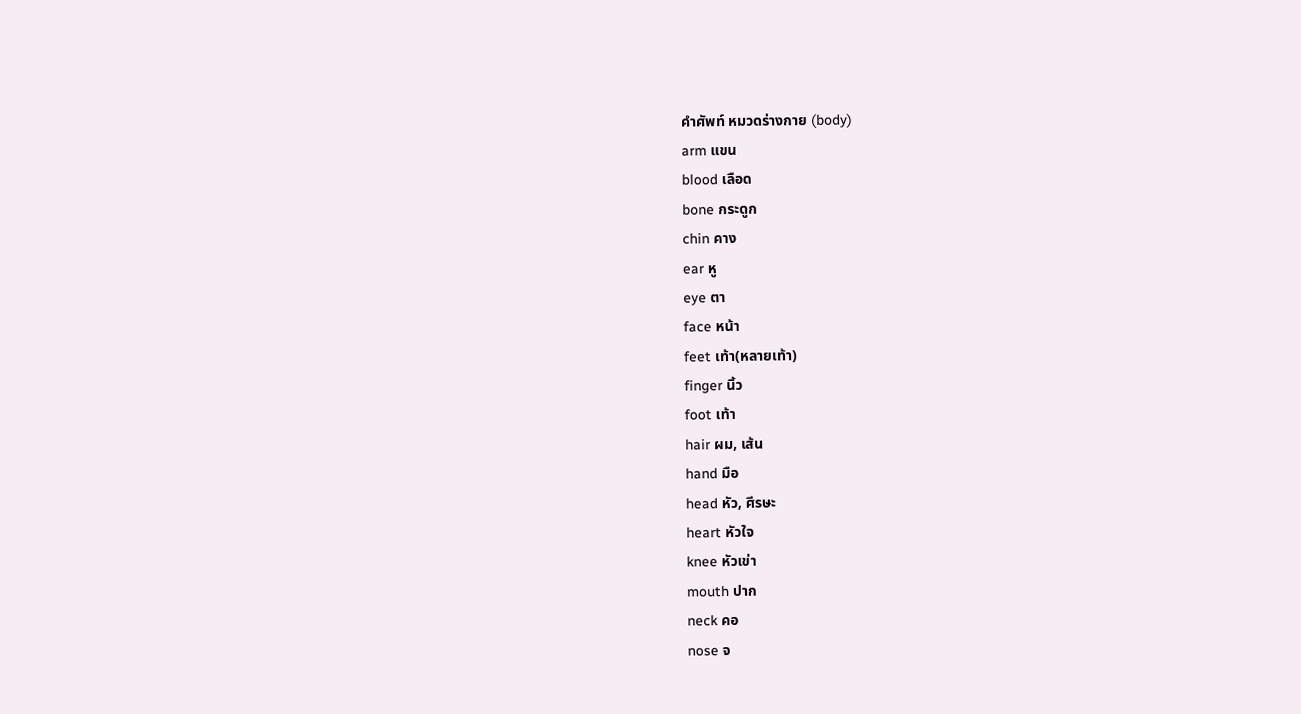คำศัพท์ หมวดร่างกาย (body)
arm แขน
blood เลือด
bone กระดูก
chin คาง
ear หู
eye ตา
face หน้า
feet เท้า(หลายเท้า)
finger นิ้ว
foot เท้า
hair ผม, เส้น
hand มือ
head หัว, ศีรษะ
heart หัวใจ
knee หัวเข่า
mouth ปาก
neck คอ
nose จ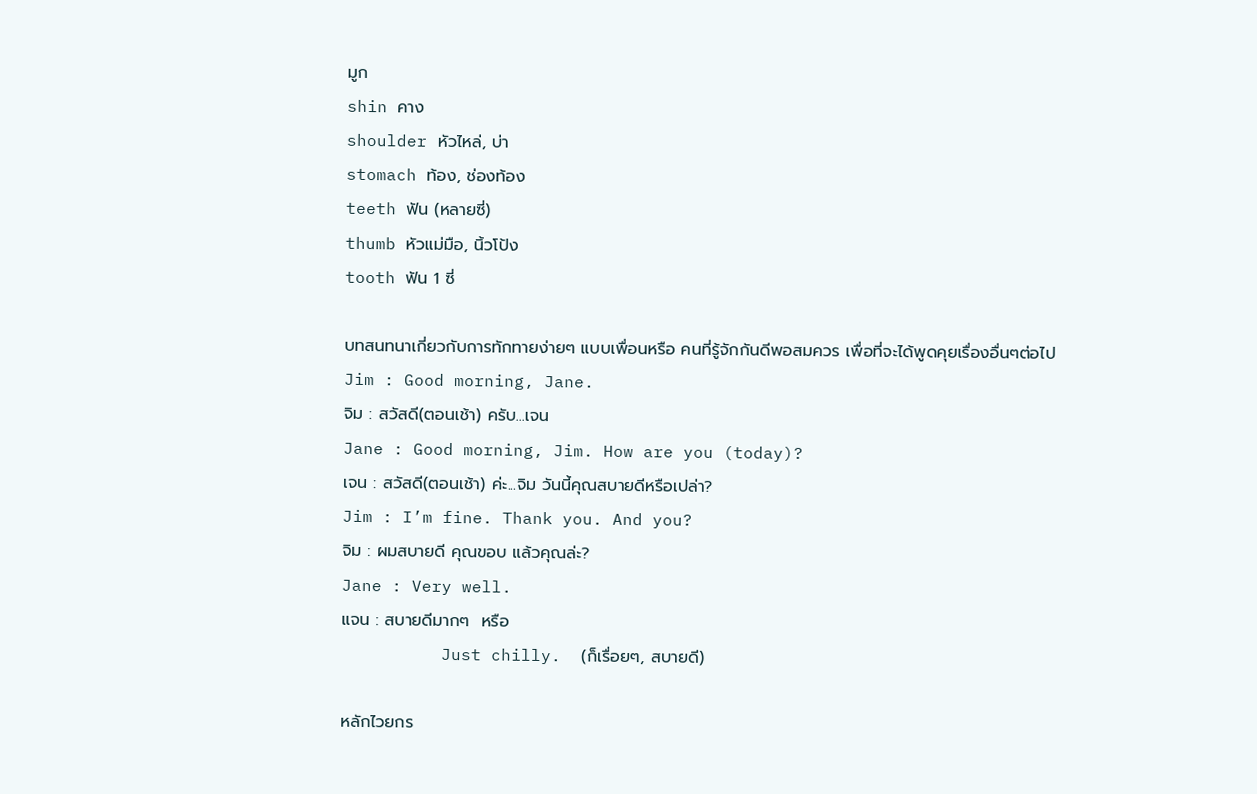มูก
shin คาง
shoulder หัวไหล่, บ่า
stomach ท้อง, ช่องท้อง
teeth ฟัน (หลายซี่)
thumb หัวแม่มือ, นิ้วโป้ง
tooth ฟัน 1 ซี่

บทสนทนาเกี่ยวกับการทักทายง่ายๆ แบบเพื่อนหรือ คนที่รู้จักกันดีพอสมควร เพื่อที่จะได้พูดคุยเรื่องอื่นๆต่อไป
Jim : Good morning, Jane.
จิม : สวัสดี(ตอนเช้า) ครับ...เจน
Jane : Good morning, Jim. How are you (today)?
เจน : สวัสดี(ตอนเช้า) ค่ะ...จิม วันนี้คุณสบายดีหรือเปล่า?
Jim : I’m fine. Thank you. And you?
จิม : ผมสบายดี คุณขอบ แล้วคุณล่ะ?
Jane : Very well.
แจน : สบายดีมากๆ  หรือ
          Just chilly.  (ก็เรื่อยๆ, สบายดี)

หลักไวยกร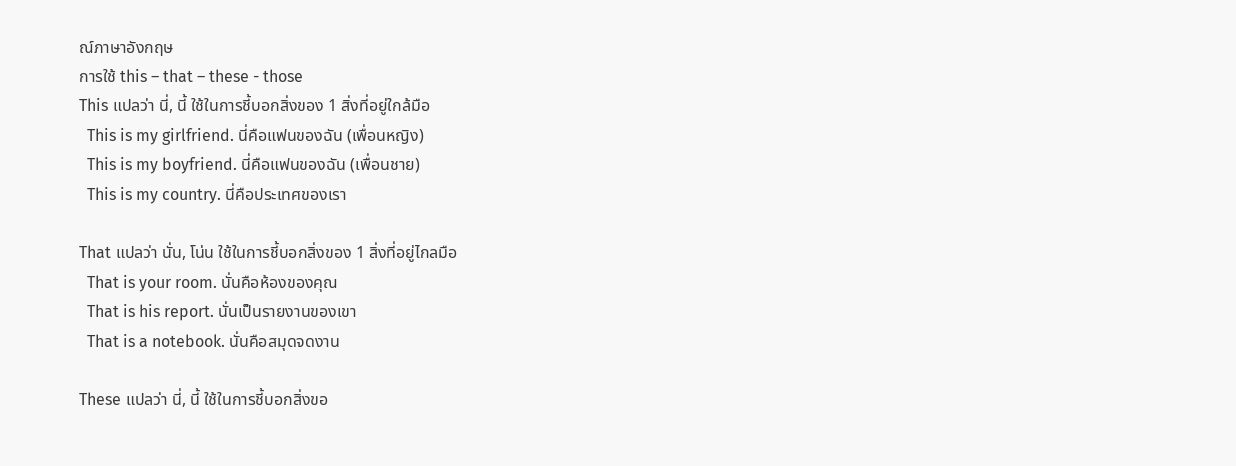ณ์ภาษาอังกฤษ
การใช้ this – that – these - those
This แปลว่า นี่, นี้ ใช้ในการชี้บอกสิ่งของ 1 สิ่งที่อยู่ใกล้มือ
  This is my girlfriend. นี่คือแฟนของฉัน (เพื่อนหญิง)
  This is my boyfriend. นี่คือแฟนของฉัน (เพื่อนชาย)
  This is my country. นี่คือประเทศของเรา

That แปลว่า นั่น, โน่น ใช้ในการชี้บอกสิ่งของ 1 สิ่งที่อยู่ไกลมือ
  That is your room. นั่นคือห้องของคุณ
  That is his report. นั่นเป็นรายงานของเขา
  That is a notebook. นั่นคือสมุดจดงาน

These แปลว่า นี่, นี้ ใช้ในการชี้บอกสิ่งขอ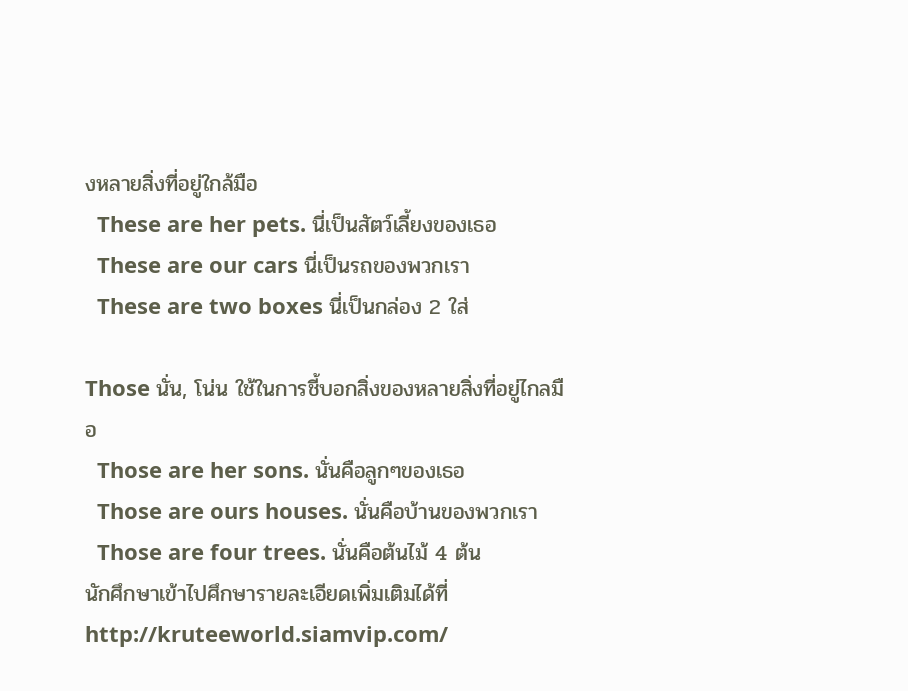งหลายสิ่งที่อยู่ใกล้มือ
  These are her pets. นี่เป็นสัตว์เลี้ยงของเธอ
  These are our cars นี่เป็นรถของพวกเรา
  These are two boxes นี่เป็นกล่อง 2 ใส่

Those นั่น, โน่น ใช้ในการชี้บอกสิ่งของหลายสิ่งที่อยู่ไกลมือ
  Those are her sons. นั่นคือลูกๆของเธอ
  Those are ours houses. นั่นคือบ้านของพวกเรา
  Those are four trees. นั่นคือต้นไม้ 4 ต้น
นักศึกษาเข้าไปศึกษารายละเอียดเพิ่มเติมได้ที่ http://kruteeworld.siamvip.com/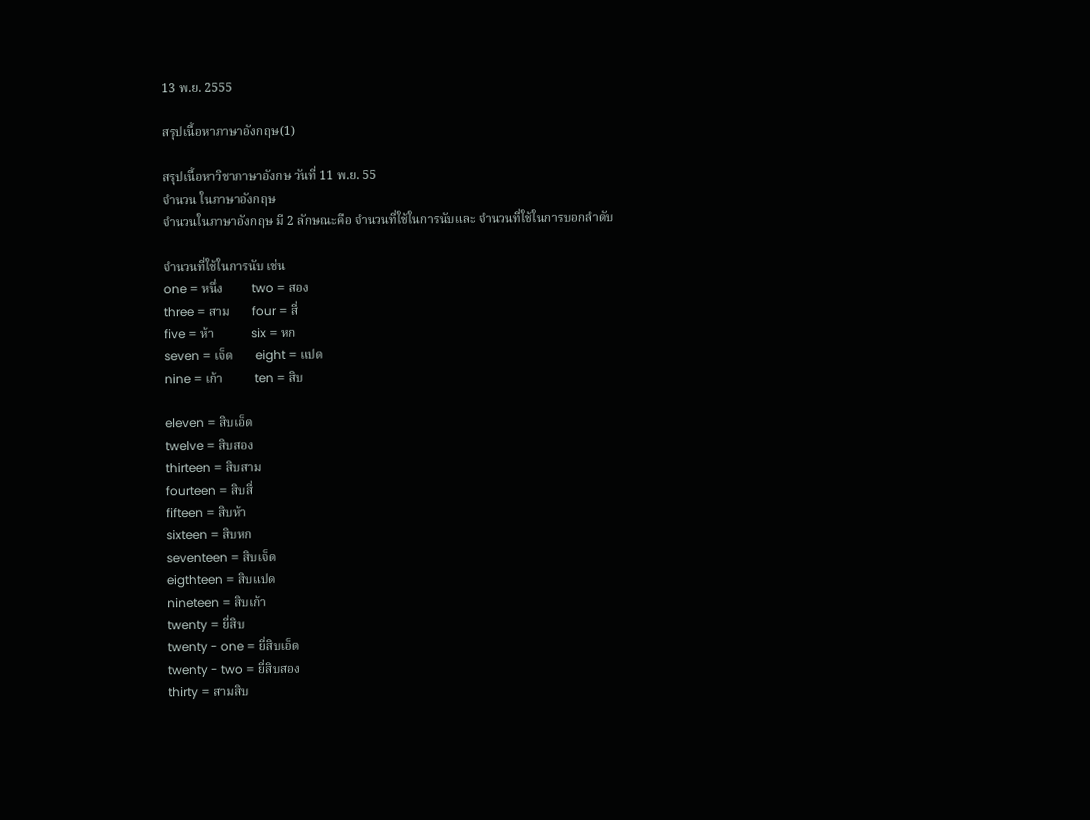13 พ.ย. 2555

สรุปเนื้อหาภาษาอังกฤษ(1)

สรุปเนื้อหาวิชาภาษาอังกษ วันที่ 11 พ.ย. 55
จำนวน ในภาษาอังกฤษ
จำนวนในภาษาอังกฤษ มี 2 ลักษณะคือ จำนวนที่ใช้ในการนับและ จำนวนที่ใช้ในการบอกลำดับ

จำนวนที่ใช้ในการนับ เช่น
one = หนึ่ง         two = สอง
three = สาม       four = สี่
five = ห้า            six = หก
seven = เจ็ด       eight = แปด
nine = เก้า          ten = สิบ

eleven = สิบเอ็ด
twelve = สิบสอง
thirteen = สิบสาม
fourteen = สิบสี่
fifteen = สิบห้า
sixteen = สิบหก
seventeen = สิบเจ็ด
eigthteen = สิบแปด
nineteen = สิบเก้า
twenty = ยี่สิบ
twenty - one = ยี่สิบเอ็ด
twenty - two = ยี่สิบสอง
thirty = สามสิบ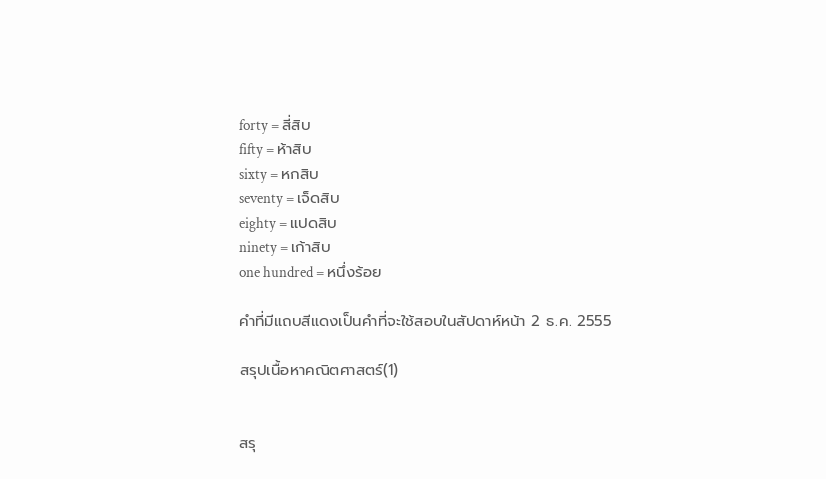forty = สี่สิบ
fifty = ห้าสิบ
sixty = หกสิบ
seventy = เจ็ดสิบ
eighty = แปดสิบ
ninety = เก้าสิบ
one hundred = หนึ่งร้อย

คำที่มีแถบสีแดงเป็นคำที่จะใช้สอบในสัปดาห์หน้า 2 ธ.ค. 2555

สรุปเนื้อหาคณิตศาสตร์(1)


สรุ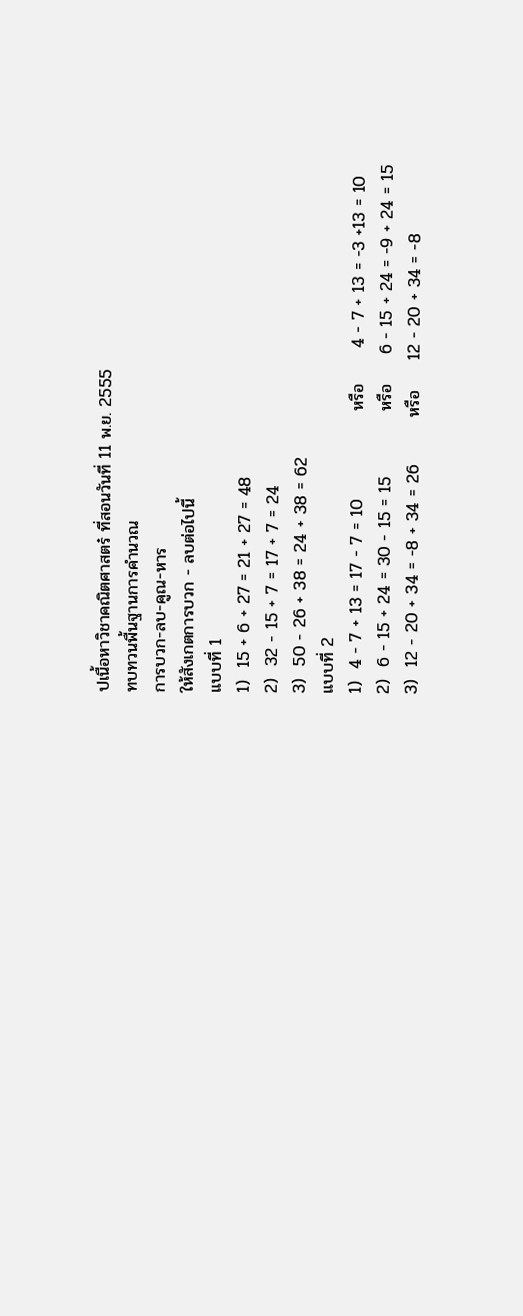ปเนื้อหาวิชาคณิตศาสตร๋ ที่สอนวันที่ 11 พ.ย. 2555
ทบทวนพื้นฐานการคำนวณ
การบวก-ลบ-คูณ-หาร
ให้สังเกตการบวก - ลบต่อไปนี้
แบบที่ 1
1)  15 + 6 + 27 = 21 + 27 = 48
2)  32 - 15 + 7 = 17 + 7 = 24
3)  50 - 26 + 38 = 24 + 38 = 62
แบบที่ 2
1)  4 - 7 + 13 = 17 - 7 = 10               หรือ      4 - 7 + 13 = -3 +13 = 10
2)  6 - 15 + 24 = 30 - 15 = 15           หรือ     6 - 15 + 24 = -9 + 24 = 15
3)  12 - 20 + 34 = -8 + 34 = 26        หรือ     12 - 20 + 34 = -8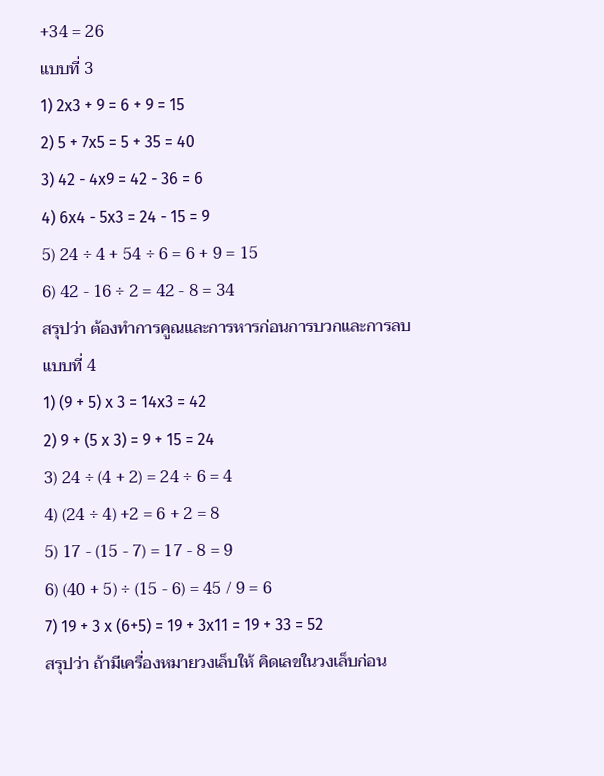+34 = 26
แบบที่ 3
1) 2x3 + 9 = 6 + 9 = 15
2) 5 + 7x5 = 5 + 35 = 40
3) 42 - 4x9 = 42 - 36 = 6
4) 6x4 - 5x3 = 24 - 15 = 9
5) 24 ÷ 4 + 54 ÷ 6 = 6 + 9 = 15
6) 42 - 16 ÷ 2 = 42 - 8 = 34
สรุปว่า ต้องทำการคูณและการหารก่อนการบวกและการลบ
แบบที่ 4
1) (9 + 5) x 3 = 14x3 = 42
2) 9 + (5 x 3) = 9 + 15 = 24
3) 24 ÷ (4 + 2) = 24 ÷ 6 = 4
4) (24 ÷ 4) +2 = 6 + 2 = 8
5) 17 - (15 - 7) = 17 - 8 = 9
6) (40 + 5) ÷ (15 - 6) = 45 / 9 = 6
7) 19 + 3 x (6+5) = 19 + 3x11 = 19 + 33 = 52
สรุปว่า ถ้ามีเครื่องหมายวงเล็บให้ คิดเลขในวงเล็บก่อน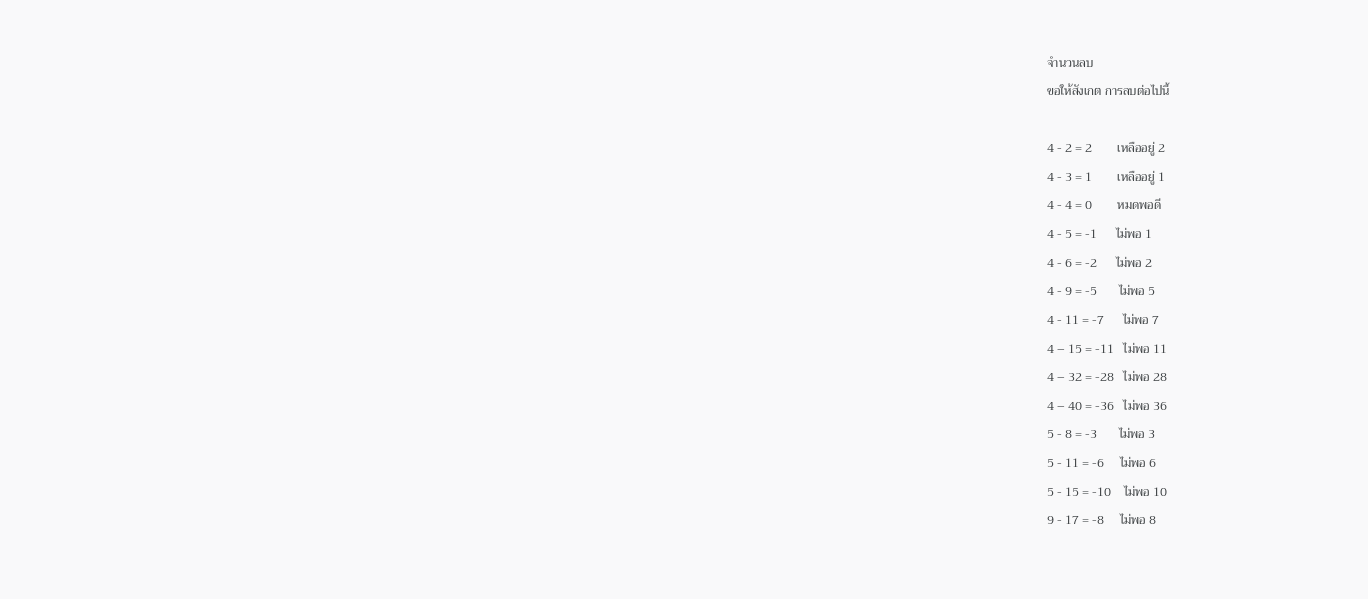จำนวนลบ
ขอให้สังเกต การลบต่อไปนี้

4 - 2 = 2        เหลืออยู่ 2
4 - 3 = 1        เหลืออยู่ 1
4 - 4 = 0        หมดพอดี
4 - 5 = -1      ไม่พอ 1
4 - 6 = -2      ไม่พอ 2
4 - 9 = -5       ไม่พอ 5
4 - 11 = -7      ไม่พอ 7
4 – 15 = -11   ไม่พอ 11
4 – 32 = -28   ไม่พอ 28
4 – 40 = -36   ไม่พอ 36
5 - 8 = -3       ไม่พอ 3
5 - 11 = -6     ไม่พอ 6
5 - 15 = -10    ไม่พอ 10
9 - 17 = -8     ไม่พอ 8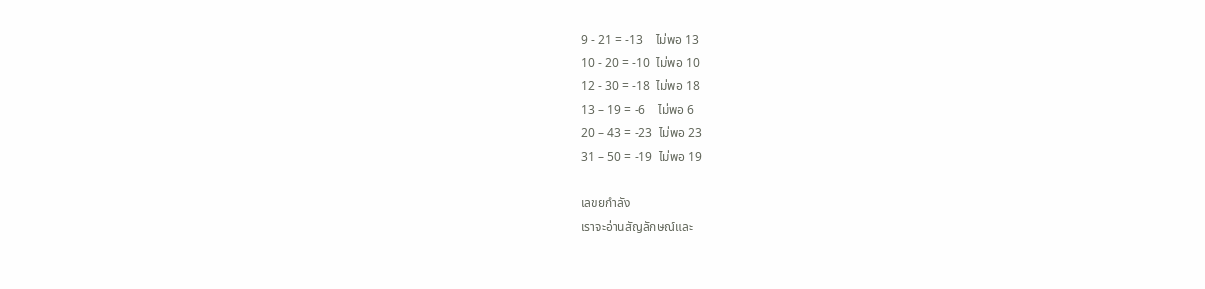9 - 21 = -13    ไม่พอ 13
10 - 20 = -10  ไม่พอ 10
12 - 30 = -18  ไม่พอ 18
13 – 19 = -6    ไม่พอ 6
20 – 43 = -23  ไม่พอ 23
31 – 50 = -19  ไม่พอ 19

เลขยกำลัง
เราจะอ่านสัญลักษณ์และ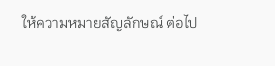ให้ความหมายสัญลักษณ์ ต่อไป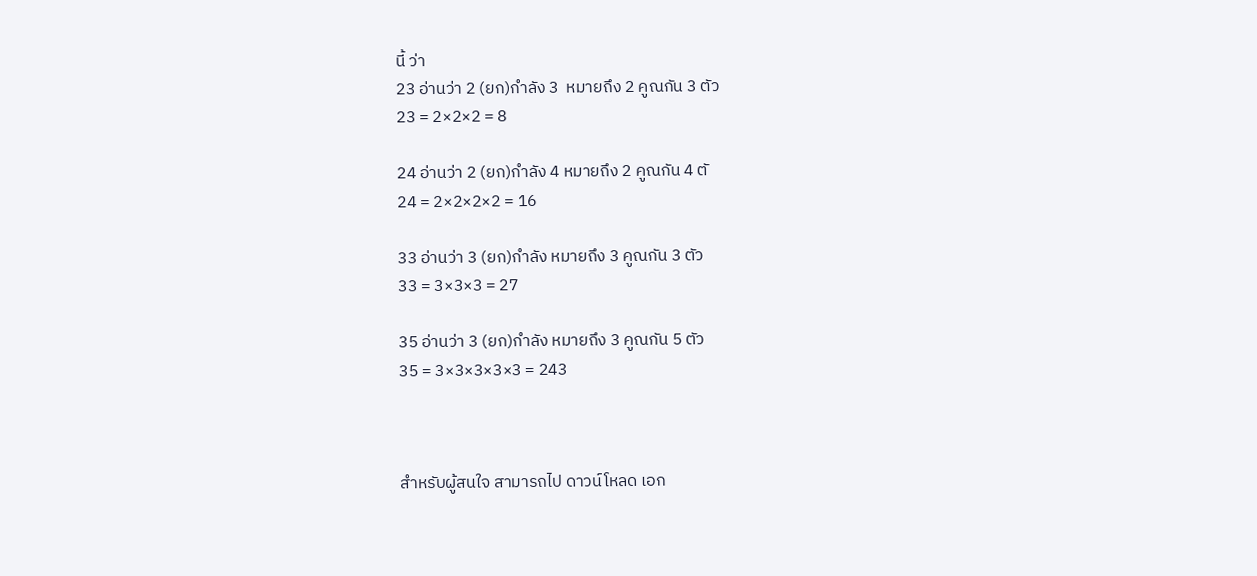นี้ ว่า
23 อ่านว่า 2 (ยก)กำลัง 3  หมายถึง 2 คูณกัน 3 ตัว
23 = 2×2×2 = 8

24 อ่านว่า 2 (ยก)กำลัง 4 หมายถึง 2 คูณกัน 4 ตั
24 = 2×2×2×2 = 16

33 อ่านว่า 3 (ยก)กำลัง หมายถึง 3 คูณกัน 3 ตัว
33 = 3×3×3 = 27

35 อ่านว่า 3 (ยก)กำลัง หมายถึง 3 คูณกัน 5 ตัว
35 = 3×3×3×3×3 = 243



สำหรับผู้สนใจ สามารถไป ดาวน์โหลด เอก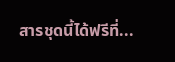สารชุดนี้ได้ฟรีที่...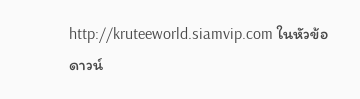http://kruteeworld.siamvip.com ในหัวข้อ ดาวน์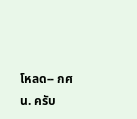โหลด-- กศน. ครับ